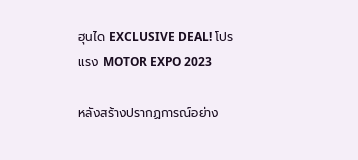ฮุนได EXCLUSIVE DEAL! โปรแรง MOTOR EXPO 2023

หลังสร้างปรากฏการณ์อย่าง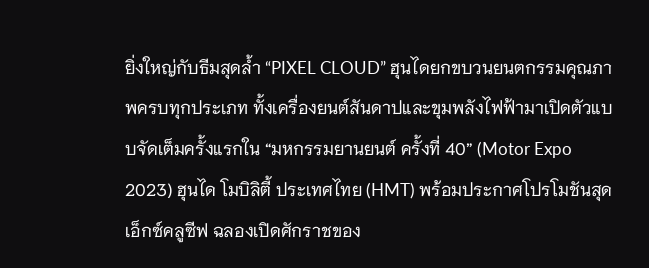ยิ่งใหญ่กับธีมสุดล้ำ “PIXEL CLOUD” ฮุนไดยกขบวนยนตกรรมคุณภาพครบทุกประเภท ทั้งเครื่องยนต์สันดาปและขุมพลังไฟฟ้ามาเปิดตัวแบบจัดเต็มครั้งแรกใน “มหกรรมยานยนต์ ครั้งที่ 40” (Motor Expo 2023) ฮุนได โมบิลิตี้ ประเทศไทย (HMT) พร้อมประกาศโปรโมชันสุดเอ็กซ์คลูซีฟ ฉลองเปิดศักราชของ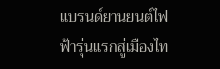แบรนด์ยานยนต์ไฟฟ้ารุ่นแรกสู่เมืองไท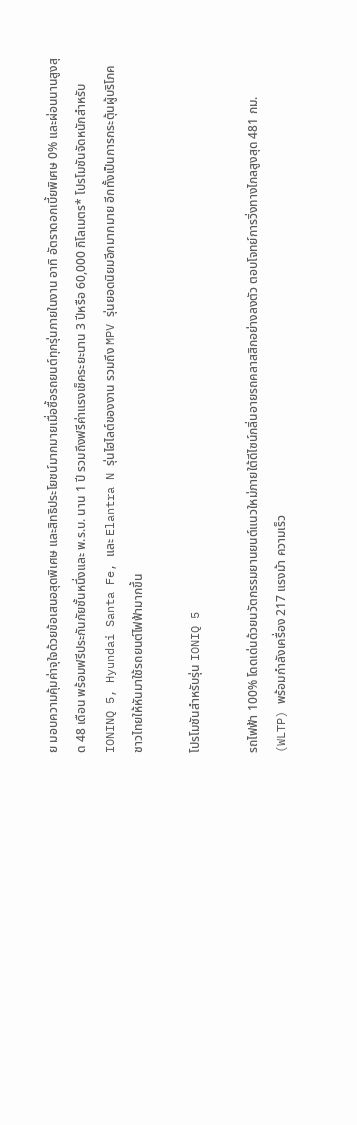ย มอบความคุ้มค่าจุใจด้วยข้อเสนอสุดพิเศษ และสิทธิประโยชน์มากมายเมื่อซื้อรถยนต์ทุกรุ่นภายในงาน อาทิ อัตราดอกเบี้ยพิเศษ 0% และผ่อนนานสูงสุด 48 เดือน พร้อมฟรีประกันภัยชั้นหนึ่งและ พ.ร.บ. นาน 1 ปี รวมถึงฟรีค่าแรงเช็คระยะนาน 3 ปีหรือ 60,000 กิโลเมตร* โปรโมชันจัดหนักสำหรับ IONINQ 5, Hyundai Santa Fe, และ Elantra N รุ่นไฮไลต์ของงาน รวมถึง MPV รุ่นยอดนิยมอีกมากมาย อีกทั้งเป็นการกระตุ้นผู้บริโภคชาวไทยให้หันมาใช้รถยนต์ไฟฟ้ามากขึ้น

โปรโมชันสำหรับรุ่น IONIQ 5

รถไฟฟ้า 100% โดดเด่นด้วยนวัตกรรมยานยนต์แนวใหม่ภายใต้ดีไซน์กลิ่นอายรถคลาสสิกอย่างลงตัว ตอบโจทย์การวิ่งทางไกลสูงสุด 481 กม. (WLTP) พร้อมกำลังเครื่อง 217 แรงม้า ความเร็ว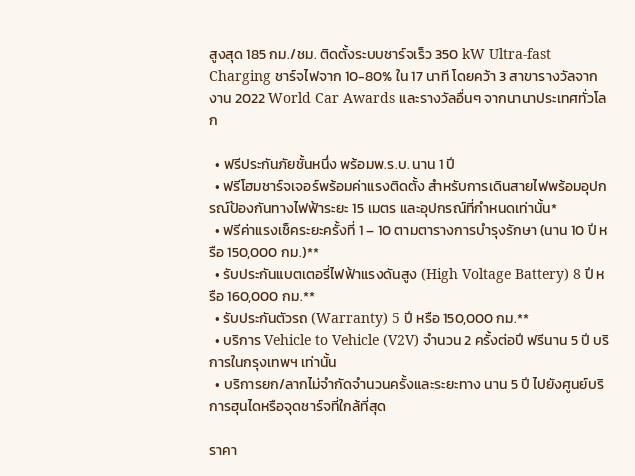สูงสุด 185 กม./ชม. ติดตั้งระบบชาร์จเร็ว 350 kW Ultra-fast Charging ชาร์จไฟจาก 10-80% ใน 17 นาที โดยคว้า 3 สาขารางวัลจากงาน 2022 World Car Awards และรางวัลอื่นๆ จากนานาประเทศทั่วโลก

  • ฟรีประกันภัยชั้นหนึ่ง พร้อมพ.ร.บ. นาน 1 ปี
  • ฟรีโฮมชาร์จเจอร์พร้อมค่าแรงติดตั้ง สำหรับการเดินสายไฟพร้อมอุปกรณ์ป้องกันทางไฟฟ้าระยะ 15 เมตร และอุปกรณ์ที่กำหนดเท่านั้น*
  • ฟรีค่าแรงเช็คระยะครั้งที่ 1 – 10 ตามตารางการบำรุงรักษา (นาน 10 ปี หรือ 150,000 กม.)**
  • รับประกันแบตเตอรี่ไฟฟ้าแรงดันสูง (High Voltage Battery) 8 ปี หรือ 160,000 กม.**
  • รับประกันตัวรถ (Warranty) 5 ปี หรือ 150,000 กม.**
  • บริการ Vehicle to Vehicle (V2V) จำนวน 2 ครั้งต่อปี ฟรีนาน 5 ปี บริการในกรุงเทพฯ เท่านั้น
  • บริการยก/ลากไม่จำกัดจำนวนครั้งและระยะทาง นาน 5 ปี ไปยังศูนย์บริการฮุนไดหรือจุดชาร์จที่ใกล้ที่สุด

ราคา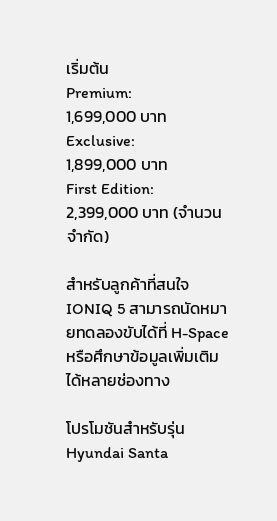เริ่มต้น
Premium:           1,699,000 บาท
Exclusive:          1,899,000 บาท
First Edition:       2,399,000 บาท (จำนวนจำกัด)

สำหรับลูกค้าที่สนใจ IONIQ 5 สามารถนัดหมายทดลองขับได้ที่ H-Space หรือศึกษาข้อมูลเพิ่มเติมได้หลายช่องทาง

โปรโมชันสำหรับรุ่น Hyundai Santa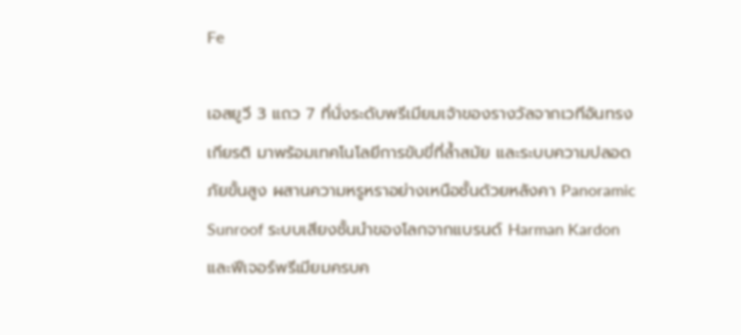Fe

เอสยูวี 3 แถว 7 ที่นั่งระดับพรีเมียมเจ้าของรางวัลจากเวทีอันทรงเกียรติ มาพร้อมเทคโนโลยีการขับขี่ที่ล้ำสมัย และระบบความปลอดภัยขั้นสูง ผสานความหรูหราอย่างเหนือชั้นด้วยหลังคา Panoramic Sunroof ระบบเสียงชั้นนำของโลกจากแบรนด์ Harman Kardon และฟีเจอร์พรีเมียมครบค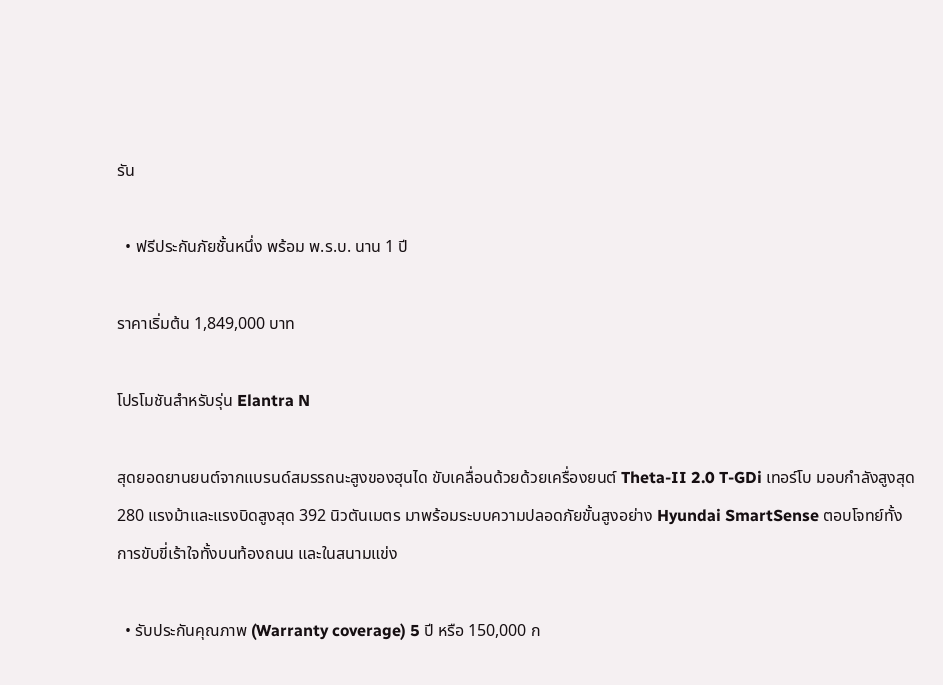รัน

  • ฟรีประกันภัยชั้นหนึ่ง พร้อม พ.ร.บ. นาน 1 ปี

ราคาเริ่มต้น 1,849,000 บาท

โปรโมชันสำหรับรุ่น Elantra N

สุดยอดยานยนต์จากแบรนด์สมรรถนะสูงของฮุนได ขับเคลื่อนด้วยด้วยเครื่องยนต์ Theta-II 2.0 T-GDi เทอร์โบ มอบกำลังสูงสุด 280 แรงม้าและแรงบิดสูงสุด 392 นิวตันเมตร มาพร้อมระบบความปลอดภัยขั้นสูงอย่าง Hyundai SmartSense ตอบโจทย์ทั้งการขับขี่เร้าใจทั้งบนท้องถนน และในสนามแข่ง

  • รับประกันคุณภาพ (Warranty coverage) 5 ปี หรือ 150,000 ก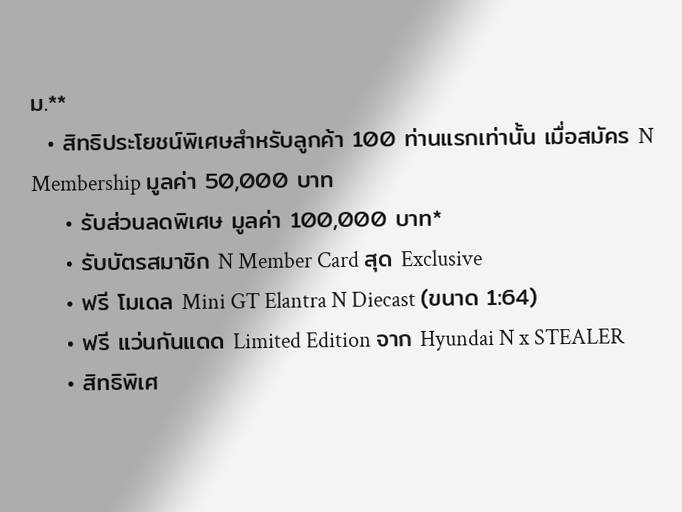ม.**
  • สิทธิประโยชน์พิเศษสำหรับลูกค้า 100 ท่านแรกเท่านั้น เมื่อสมัคร N Membership มูลค่า 50,000 บาท
    • รับส่วนลดพิเศษ มูลค่า 100,000 บาท*
    • รับบัตรสมาชิก N Member Card สุด Exclusive
    • ฟรี โมเดล Mini GT Elantra N Diecast (ขนาด 1:64)
    • ฟรี แว่นกันแดด Limited Edition จาก Hyundai N x STEALER
    • สิทธิพิเศ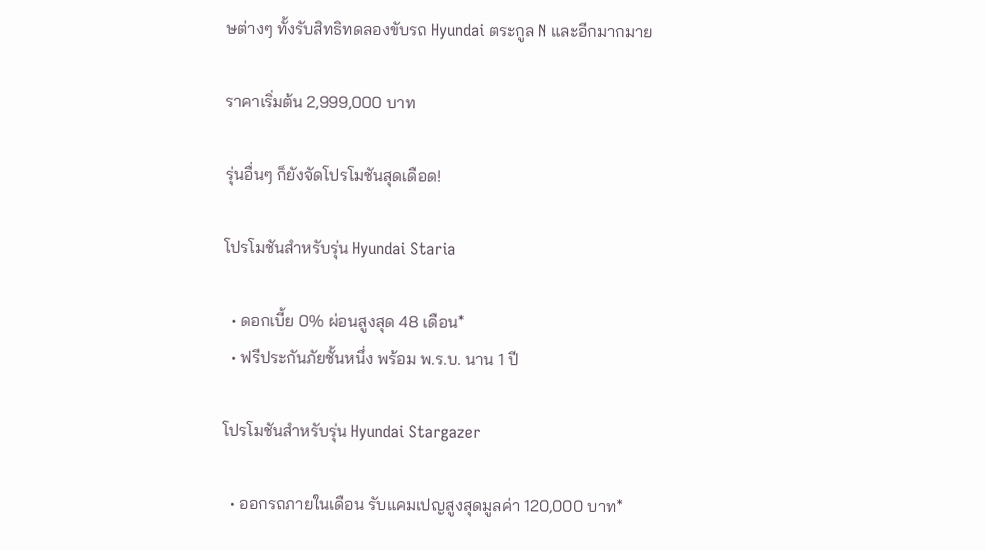ษต่างๆ ทั้งรับสิทธิทดลองขับรถ Hyundai ตระกูล N และอีกมากมาย

ราคาเริ่มต้น 2,999,000 บาท

รุ่นอื่นๆ ก็ยังจัดโปรโมชันสุดเดือด!

โปรโมชันสำหรับรุ่น Hyundai Staria

  • ดอกเบี้ย 0% ผ่อนสูงสุด 48 เดือน*
  • ฟรีประกันภัยชั้นหนึ่ง พร้อม พ.ร.บ. นาน 1 ปี

โปรโมชันสำหรับรุ่น Hyundai Stargazer

  • ออกรถภายในเดือน รับแคมเปญสูงสุดมูลค่า 120,000 บาท*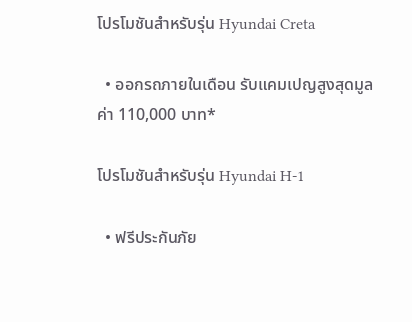โปรโมชันสำหรับรุ่น Hyundai Creta

  • ออกรถภายในเดือน รับแคมเปญสูงสุดมูลค่า 110,000 บาท*

โปรโมชันสำหรับรุ่น Hyundai H-1

  • ฟรีประกันภัย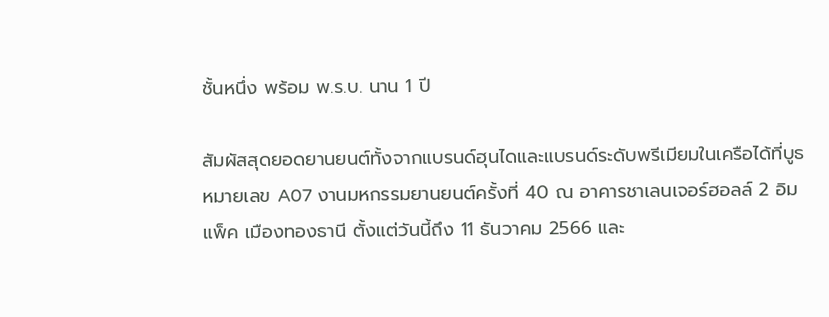ชั้นหนึ่ง พร้อม พ.ร.บ. นาน 1 ปี

สัมผัสสุดยอดยานยนต์ทั้งจากแบรนด์ฮุนไดและแบรนด์ระดับพรีเมียมในเครือได้ที่บูธหมายเลข A07 งานมหกรรมยานยนต์ครั้งที่ 40 ณ อาคารชาเลนเจอร์ฮอลล์ 2 อิมแพ็ค เมืองทองธานี ตั้งแต่วันนี้ถึง 11 ธันวาคม 2566 และ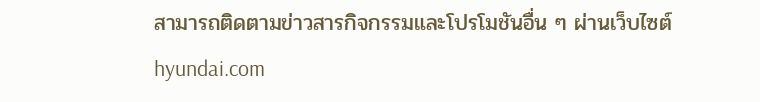สามารถติดตามข่าวสารกิจกรรมและโปรโมชันอื่น ๆ ผ่านเว็บไซต์ hyundai.com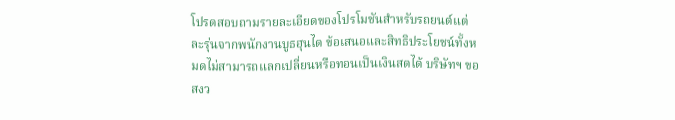โปรดสอบถามรายละเอียดของโปรโมชันสำหรับรถยนต์แต่ละรุ่นจากพนักงานบูธฮุนได ข้อเสนอและสิทธิประโยชน์ทั้งหมดไม่สามารถแลกเปลี่ยนหรือทอนเป็นเงินสดได้ บริษัทฯ ขอสงว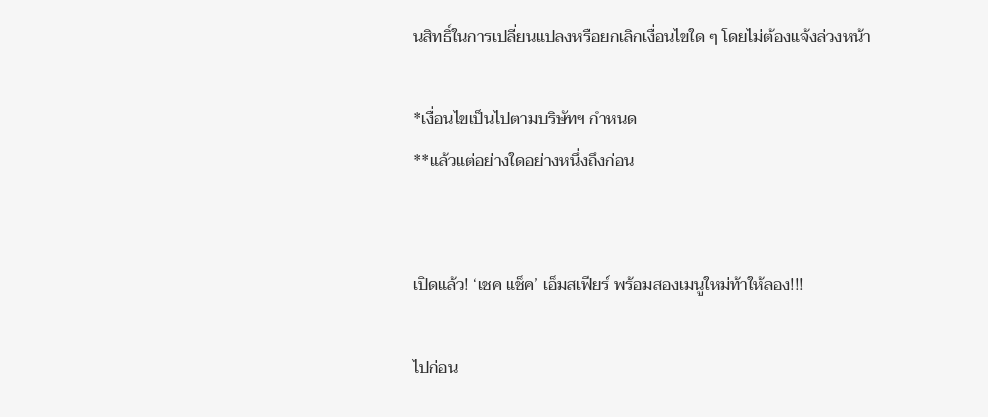นสิทธิ์ในการเปลี่ยนแปลงหรือยกเลิกเงื่อนไขใด ๆ โดยไม่ต้องแจ้งล่วงหน้า

*เงื่อนไขเป็นไปตามบริษัทฯ กำหนด
**แล้วแต่อย่างใดอย่างหนึ่งถึงก่อน


เปิดแล้ว! ‘เชค แช็ค’ เอ็มสเฟียร์ พร้อมสองเมนูใหม่ท้าให้ลอง!!!

ไปก่อน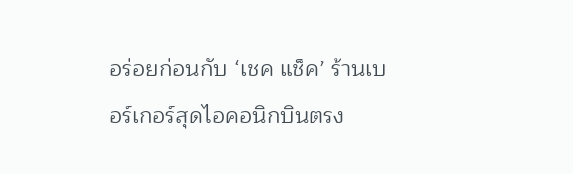อร่อยก่อนกับ ‘เชค แช็ค’ ร้านเบอร์เกอร์สุดไอคอนิกบินตรง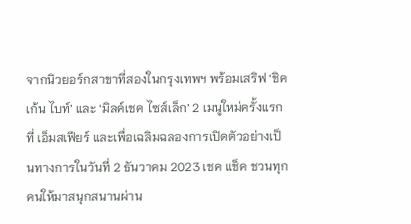จากนิวยอร์กสาขาที่สองในกรุงเทพฯ พร้อมเสริฟ ‘ชิคเก้น ไบท์’ และ ‘มิลค์เชค ไซส์เล็ก’ 2 เมนูใหม่ครั้งแรกที่ เอ็มสเฟียร์ และเพื่อเฉลิมฉลองการเปิดตัวอย่างเป็นทางการในวันที่ 2 ธันวาคม 2023 เชค แช็ค ชวนทุกคนให้มาสนุกสนานผ่าน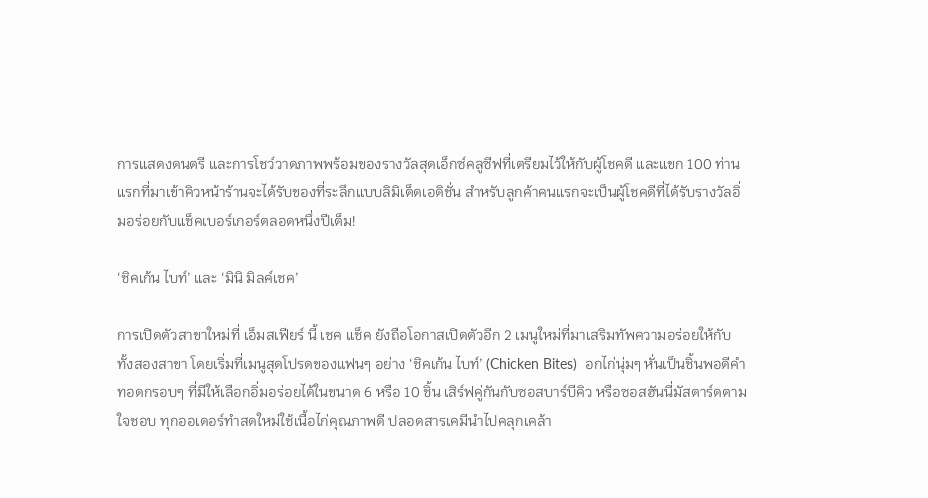การแสดงดนตรี และการโชว์วาดภาพพร้อมของรางวัลสุดเอ็กซ์คลูซีฟที่เตรียมไว้ให้กับผู้โชคดี และแขก 100 ท่านแรกที่มาเข้าคิวหน้าร้านจะได้รับของที่ระลึกแบบลิมิเต็ดเอดิชั่น สำหรับลูกค้าคนแรกจะเป็นผู้โชคดีที่ได้รับรางวัลอิ่มอร่อยกับแช็คเบอร์เกอร์ตลอดหนึ่งปีเต็ม!

‘ชิคเก้น ไบท์’ และ ‘มินิ มิลค์เชค’

การเปิดตัวสาขาใหม่ที่ เอ็มสเฟียร์ นี้ เชค แช็ค ยังถือโอกาสเปิดตัวอีก 2 เมนูใหม่ที่มาเสริมทัพความอร่อยให้กับทั้งสองสาขา โดยเริ่มที่เมนูสุดโปรดของแฟนๆ อย่าง ‘ชิคเก้น ไบท์’ (Chicken Bites)  อกไก่นุ่มๆ หั่นเป็นชิ้นพอดีคำ ทอดกรอบๆ ที่มีให้เลือกอิ่มอร่อยได้ในขนาด 6 หรือ 10 ชิ้น เสิร์ฟคู่กันกับซอสบาร์บีคิว หรือซอสฮันนี่มัสตาร์ดตามใจชอบ ทุกออเดอร์ทำสดใหม่ใช้เนื้อไก่คุณภาพดี ปลอดสารเคมีนำไปคลุกเคล้า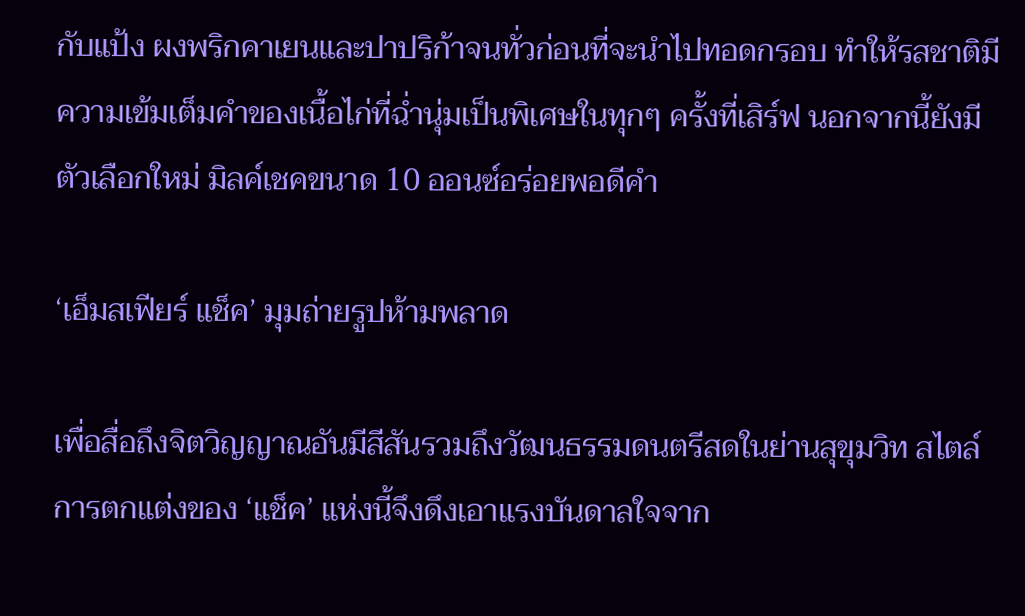กับแป้ง ผงพริกคาเยนและปาปริก้าจนทั่วก่อนที่จะนำไปทอดกรอบ ทำให้รสชาติมีความเข้มเต็มคำของเนื้อไก่ที่ฉ่ำนุ่มเป็นพิเศษในทุกๆ ครั้งที่เสิร์ฟ นอกจากนี้ยังมีตัวเลือกใหม่ มิลค์เชคขนาด 10 ออนซ์อร่อยพอดีคำ

‘เอ็มสเฟียร์ แช็ค’ มุมถ่ายรูปห้ามพลาด

เพื่อสื่อถึงจิตวิญญาณอันมีสีสันรวมถึงวัฒนธรรมดนตรีสดในย่านสุขุมวิท สไตล์การตกแต่งของ ‘แช็ค’ แห่งนี้จึงดึงเอาแรงบันดาลใจจาก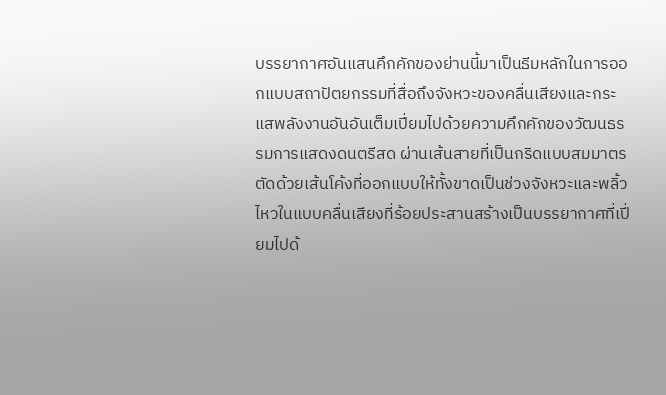บรรยากาศอันแสนคึกคักของย่านนี้มาเป็นธีมหลักในการออกแบบสถาปัตยกรรมที่สื่อถึงจังหวะของคลื่นเสียงและกระแสพลังงานอันอันเต็มเปี่ยมไปด้วยความคึกคักของวัฒนธรรมการแสดงดนตรีสด ผ่านเส้นสายที่เป็นกริดแบบสมมาตรตัดด้วยเส้นโค้งที่ออกแบบให้ทั้งขาดเป็นช่วงจังหวะและพลิ้วไหวในแบบคลื่นเสียงที่ร้อยประสานสร้างเป็นบรรยากาศที่เปี่ยมไปด้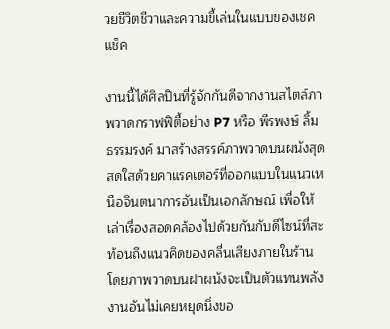วยชีวิตชีวาและความขี้เล่นในแบบของเชค แช็ค

งานนี้ได้ศิลปินที่รู้จักกันดีจากงานสไตล์ภาพวาดกราฟฟิตี้อย่าง P7 หรือ พีรพงษ์ ลิ้มธรรมรงค์ มาสร้างสรรค์ภาพวาดบนผนังสุดสดใสด้วยคาแรคเตอร์ที่ออกแบบในแนวเหนือจินตนาการอันเป็นเอกลักษณ์ เพื่อให้เล่าเรื่องสอดคล้องไปด้วยกันกับดีไซน์ที่สะท้อนถึงแนวคิดของคลื่นเสียงภายในร้าน โดยภาพวาดบนฝาผนังจะเป็นตัวแทนพลังงานอันไม่เคยหยุดนิ่งขอ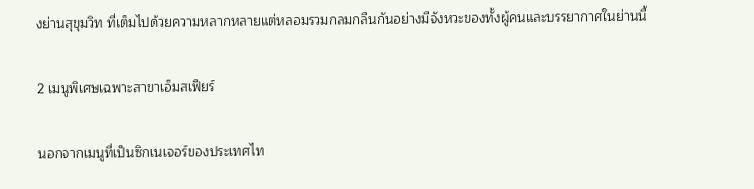งย่านสุขุมวิท ที่เต็มไปด้วยความหลากหลายแต่หลอมรวมกลมกลืนกันอย่างมีจังหวะของทั้งผู้คนและบรรยากาศในย่านนี้

2 เมนูพิเศษเฉพาะสาขาเอ็มสเฟียร์

นอกจากเมนูที่เป็นซิกเนเจอร์ของประเทศไท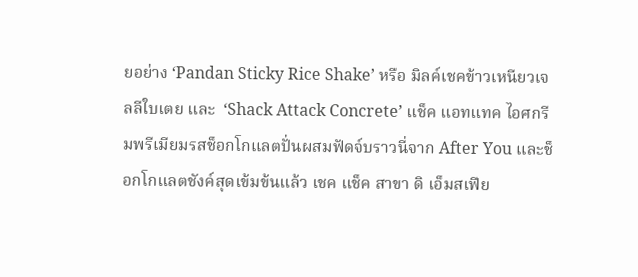ยอย่าง ‘Pandan Sticky Rice Shake’ หรือ มิลค์เชคข้าวเหนียวเจลลีใบเตย และ  ‘Shack Attack Concrete’ แช็ค แอทแทค ไอศกรีมพรีเมียมรสช็อกโกแลตปั่นผสมฟัดจ์บราวนี่จาก After You และช็อกโกแลตชังค์สุดเข้มข้นแล้ว เชค แช็ค สาขา ดิ เอ็มสเฟีย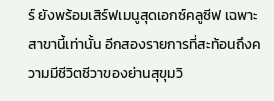ร์ ยังพร้อมเสิร์ฟเมนูสุดเอกซ์คลูซีฟ เฉพาะสาขานี้เท่านั้น อีกสองรายการที่สะท้อนถึงความมีชีวิตชีวาของย่านสุขุมวิ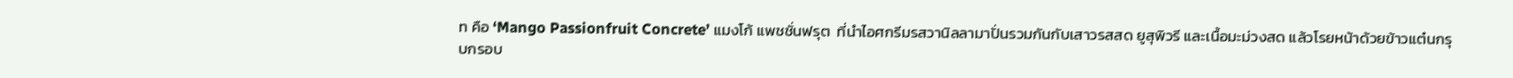ท คือ ‘Mango Passionfruit Concrete’ แมงโก้ แพชชั่นฟรุต  ที่นำไอศกรีมรสวานิลลามาปั่นรวมกันกับเสาวรสสด ยูสุพิวรี และเนื้อมะม่วงสด แล้วโรยหน้าด้วยข้าวแต๋นกรุบกรอบ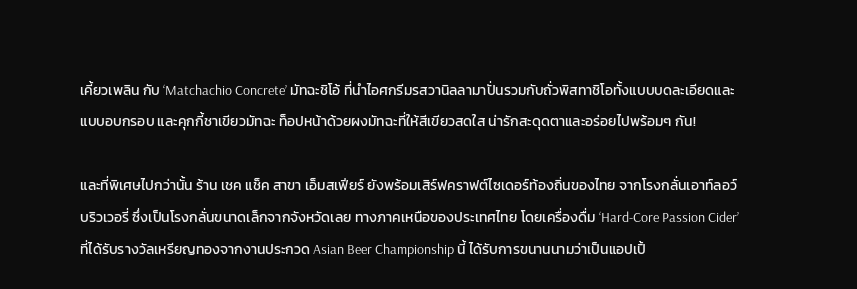เคี้ยวเพลิน กับ ‘Matchachio Concrete’ มัทฉะชิโอ้ ที่นำไอศกรีมรสวานิลลามาปั่นรวมกับถั่วพิสทาชิโอทั้งแบบบดละเอียดและแบบอบกรอบ และคุกกี้ชาเขียวมัทฉะ ท็อปหน้าด้วยผงมัทฉะที่ให้สีเขียวสดใส น่ารักสะดุดตาและอร่อยไปพร้อมๆ กัน!

และที่พิเศษไปกว่านั้น ร้าน เชค แช็ค สาขา เอ็มสเฟียร์ ยังพร้อมเสิร์ฟคราฟต์ไซเดอร์ท้องถิ่นของไทย จากโรงกลั่นเอาท์ลอว์ บริวเวอรี่ ซึ่งเป็นโรงกลั่นขนาดเล็กจากจังหวัดเลย ทางภาคเหนือของประเทศไทย โดยเครื่องดื่ม ‘Hard-Core Passion Cider’ ที่ได้รับรางวัลเหรียญทองจากงานประกวด Asian Beer Championship นี้ ได้รับการขนานนามว่าเป็นแอปเปิ้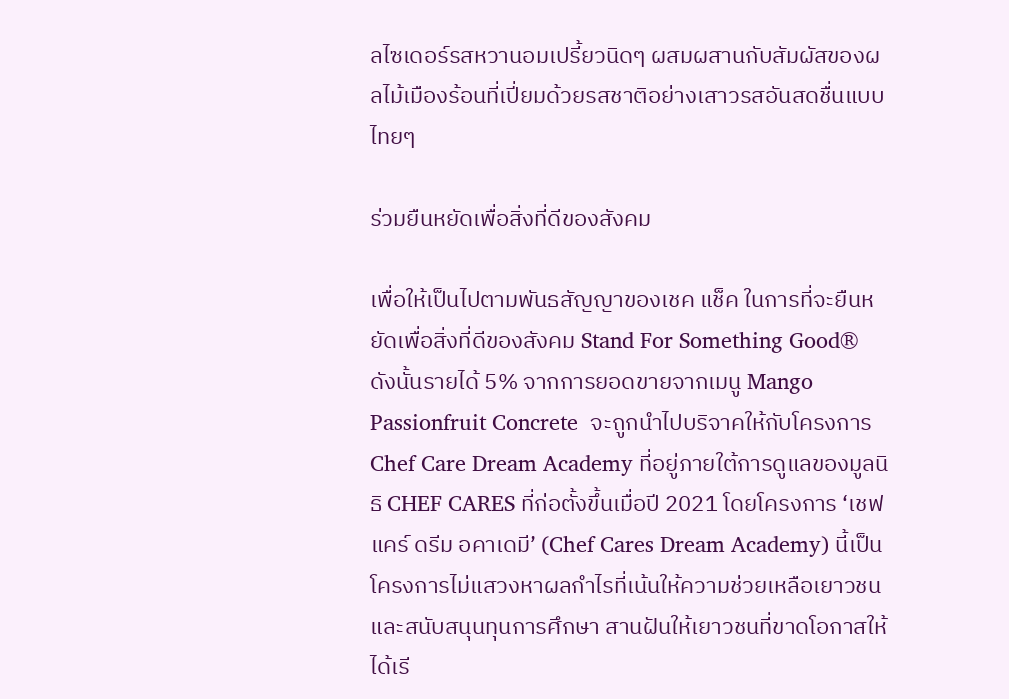ลไซเดอร์รสหวานอมเปรี้ยวนิดๆ ผสมผสานกับสัมผัสของผลไม้เมืองร้อนที่เปี่ยมด้วยรสชาติอย่างเสาวรสอันสดชื่นแบบไทยๆ

ร่วมยืนหยัดเพื่อสิ่งที่ดีของสังคม

เพื่อให้เป็นไปตามพันธสัญญาของเชค แช็ค ในการที่จะยืนหยัดเพื่อสิ่งที่ดีของสังคม Stand For Something Good® ดังนั้นรายได้ 5% จากการยอดขายจากเมนู Mango Passionfruit Concrete  จะถูกนำไปบริจาคให้กับโครงการ Chef Care Dream Academy ที่อยู่ภายใต้การดูแลของมูลนิธิ CHEF CARES ที่ก่อตั้งขึ้นเมื่อปี 2021 โดยโครงการ ‘เชฟ แคร์ ดรีม อคาเดมี’ (Chef Cares Dream Academy) นี้เป็นโครงการไม่แสวงหาผลกำไรที่เน้นให้ความช่วยเหลือเยาวชนและสนับสนุนทุนการศึกษา สานฝันให้เยาวชนที่ขาดโอกาสให้ได้เรี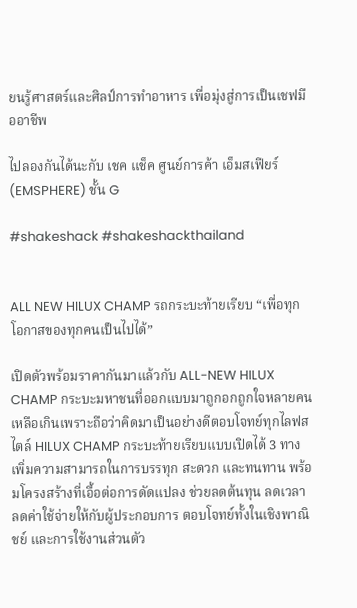ยนรู้ศาสตร์และศิลป์การทำอาหาร เพื่อมุ่งสู่การเป็นเชฟมืออาชีพ

ไปลองกันได้นะกับ เชค แช็ค ศูนย์การค้า เอ็มสเฟียร์ (EMSPHERE) ชั้น G

#shakeshack #shakeshackthailand


ALL NEW HILUX CHAMP รถกระบะท้ายเรียบ “เพื่อทุกโอกาสของทุกคนเป็นไปได้”

เปิดตัวพร้อมราคากันมาแล้วกับ ALL-NEW HILUX CHAMP กระบะมหาชนที่ออกแบบมาถูกอกถูกใจหลายคนเหลือเกินเพราะถือว่าคิดมาเป็นอย่างดีตอบโจทย์ทุกไลฟสไตล์ HILUX CHAMP กระบะท้ายเรียบแบบเปิดได้ 3 ทาง เพิ่มความสามารถในการบรรทุก สะดวก และทนทาน พร้อมโครงสร้างที่เอื้อต่อการดัดแปลง ช่วยลดต้นทุน ลดเวลา ลดค่าใช้จ่ายให้กับผู้ประกอบการ ตอบโจทย์ทั้งในเชิงพาณิชย์ และการใช้งานส่วนตัว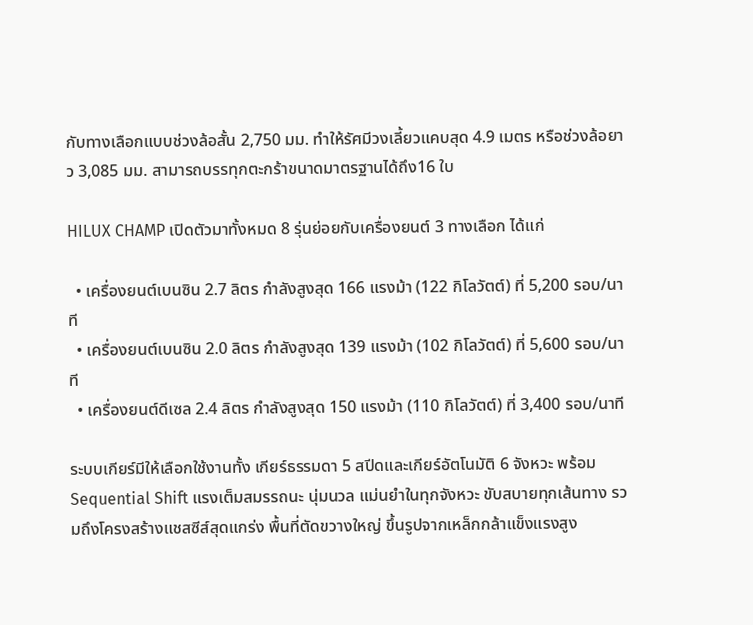กับทางเลือกแบบช่วงล้อสั้น 2,750 มม. ทำให้รัศมีวงเลี้ยวแคบสุด 4.9 เมตร หรือช่วงล้อยาว 3,085 มม. สามารถบรรทุกตะกร้าขนาดมาตรฐานได้ถึง16 ใบ

HILUX CHAMP เปิดตัวมาทั้งหมด 8 รุ่นย่อยกับเครื่องยนต์ 3 ทางเลือก ได้แก่

  • เครื่องยนต์เบนซิน 2.7 ลิตร กำลังสูงสุด 166 แรงม้า (122 กิโลวัตต์) ที่ 5,200 รอบ/นาที
  • เครื่องยนต์เบนซิน 2.0 ลิตร กำลังสูงสุด 139 แรงม้า (102 กิโลวัตต์) ที่ 5,600 รอบ/นาที
  • เครื่องยนต์ดีเซล 2.4 ลิตร กำลังสูงสุด 150 แรงม้า (110 กิโลวัตต์) ที่ 3,400 รอบ/นาที

ระบบเกียร์มีให้เลือกใช้งานทั้ง เกียร์ธรรมดา 5 สปีดและเกียร์อัตโนมัติ 6 จังหวะ พร้อม Sequential Shift แรงเต็มสมรรถนะ นุ่มนวล แม่นยำในทุกจังหวะ ขับสบายทุกเส้นทาง รวมถึงโครงสร้างแชสซีส์สุดแกร่ง พื้นที่ตัดขวางใหญ่ ขึ้นรูปจากเหล็กกล้าแข็งแรงสูง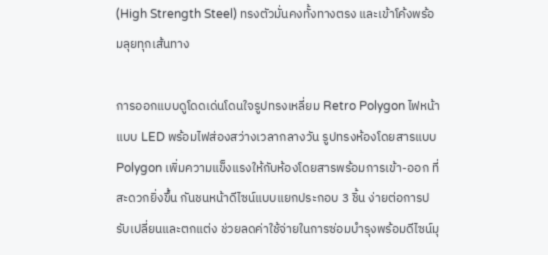(High Strength Steel) ทรงตัวมั่นคงทั้งทางตรง และเข้าโค้งพร้อมลุยทุกเส้นทาง

การออกแบบดูโดดเด่นโดนใจรูปทรงเหลี่ยม Retro Polygon ไฟหน้าแบบ LED พร้อมไฟส่องสว่างเวลากลางวัน รูปทรงห้องโดยสารแบบ Polygon เพิ่มความแข็งแรงให้กับห้องโดยสารพร้อมการเข้า-ออก ที่สะดวกยิ่งขึ้น กันชนหน้าดีไซน์แบบแยกประกอบ 3 ชิ้น ง่ายต่อการปรับเปลี่ยนและตกแต่ง ช่วยลดค่าใช้จ่ายในการซ่อมบำรุงพร้อมดีไซน์มุ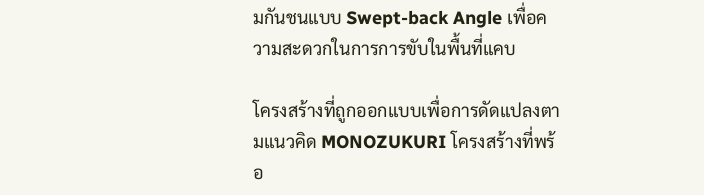มกันชนแบบ Swept-back Angle เพื่อความสะดวกในการการขับในพื้นที่แคบ

โครงสร้างที่ถูกออกแบบเพื่อการดัดแปลงตามแนวคิด MONOZUKURI โครงสร้างที่พร้อ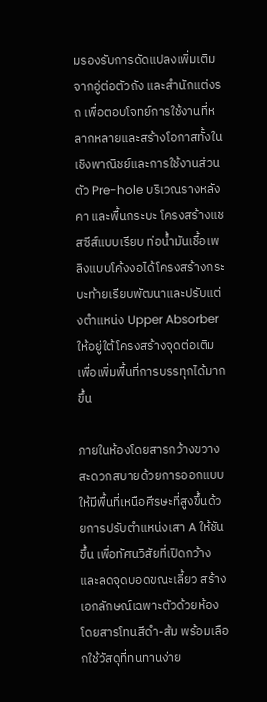มรองรับการดัดแปลงเพิ่มเติมจากอู่ต่อตัวถัง และสำนักแต่งรถ เพื่อตอบโจทย์การใช้งานที่หลากหลายและสร้างโอกาสทั้งในเชิงพาณิชย์และการใช้งานส่วนตัว Pre-hole บริเวณรางหลังคา และพื้นกระบะ โครงสร้างแชสซีส์แบบเรียบ ท่อน้ำมันเชื้อเพลิงแบบโค้งงอได้โครงสร้างกระบะท้ายเรียบพัฒนาและปรับแต่งตำแหน่ง Upper Absorber ให้อยู่ใต้โครงสร้างจุดต่อเติม เพื่อเพิ่มพื้นที่การบรรทุกได้มากขึ้น

ภายในห้องโดยสารกว้างขวาง สะดวกสบายด้วยการออกแบบให้มีพื้นที่เหนือศีรษะที่สูงขึ้นด้วยการปรับตำแหน่งเสา A ให้ชันขึ้น เพื่อทัศนวิสัยที่เปิดกว้าง และลดจุดบอดขณะเลี้ยว สร้างเอกลักษณ์เฉพาะตัวด้วยห้องโดยสารโทนสีดำ-ส้ม พร้อมเลือกใช้วัสดุที่ทนทานง่าย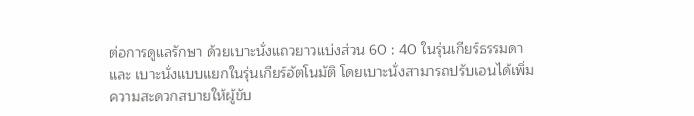ต่อการดูแลรักษา ด้วยเบาะนั่งแถวยาวแบ่งส่วน 60 : 40 ในรุ่นเกียร์ธรรมดา และ เบาะนั่งแบบแยกในรุ่นเกียร์อัตโนมัติ โดยเบาะนั่งสามารถปรับเอนได้เพิ่มความสะดวกสบายให้ผู้ขับ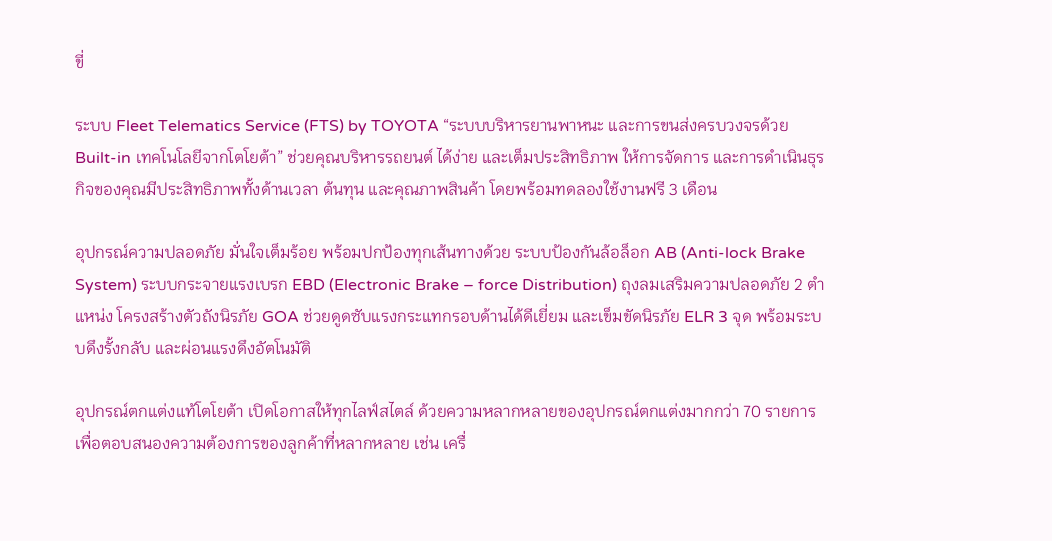ขี่

ระบบ Fleet Telematics Service (FTS) by TOYOTA “ระบบบริหารยานพาหนะ และการขนส่งครบวงจรด้วย Built-in เทคโนโลยีจากโตโยต้า” ช่วยคุณบริหารรถยนต์ ได้ง่าย และเต็มประสิทธิภาพ ให้การจัดการ และการดำเนินธุรกิจของคุณมีประสิทธิภาพทั้งด้านเวลา ต้นทุน และคุณภาพสินค้า โดยพร้อมทดลองใช้งานฟรี 3 เดือน

อุปกรณ์ความปลอดภัย มั่นใจเต็มร้อย พร้อมปกป้องทุกเส้นทางด้วย ระบบป้องกันล้อล็อก AB (Anti-lock Brake System) ระบบกระจายแรงเบรก EBD (Electronic Brake – force Distribution) ถุงลมเสริมความปลอดภัย 2 ตำแหน่ง โครงสร้างตัวถังนิรภัย GOA ช่วยดูดซับแรงกระแทกรอบด้านได้ดีเยี่ยม และเข็มขัดนิรภัย ELR 3 จุด พร้อมระบบดึงรั้งกลับ และผ่อนแรงดึงอัตโนมัติ

อุปกรณ์ตกแต่งแท้โตโยต้า เปิดโอกาสให้ทุกไลฟ์สไตล์ ด้วยความหลากหลายของอุปกรณ์ตกแต่งมากกว่า 70 รายการเพื่อตอบสนองความต้องการของลูกค้าที่หลากหลาย เช่น เครื่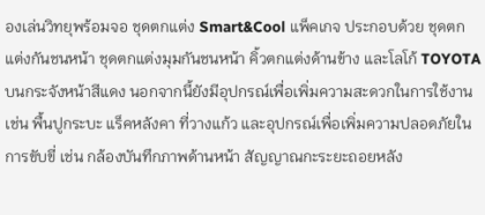องเล่นวิทยุพร้อมจอ ชุดตกแต่ง Smart&Cool แพ็คเกจ ประกอบด้วย ชุดตกแต่งกันชนหน้า ชุดตกแต่งมุมกันชนหน้า คิ้วตกแต่งด้านข้าง และโลโก้ TOYOTA บนกระจังหน้าสีแดง นอกจากนี้ยังมีอุปกรณ์เพื่อเพิ่มความสะดวกในการใช้งาน เช่น พื้นปูกระบะ แร็คหลังคา ที่วางแก้ว และอุปกรณ์เพื่อเพิ่มความปลอดภัยในการขับขี่ เช่น กล้องบันทึกภาพด้านหน้า สัญญาณกะระยะถอยหลัง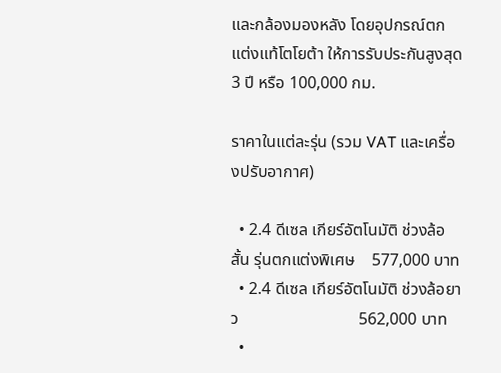และกล้องมองหลัง โดยอุปกรณ์ตกแต่งแท้โตโยต้า ให้การรับประกันสูงสุด 3 ปี หรือ 100,000 กม.

ราคาในแต่ละรุ่น (รวม VAT และเครื่องปรับอากาศ)

  • 2.4 ดีเซล เกียร์อัตโนมัติ ช่วงล้อสั้น รุ่นตกแต่งพิเศษ    577,000 บาท
  • 2.4 ดีเซล เกียร์อัตโนมัติ ช่วงล้อยาว                             562,000 บาท
  •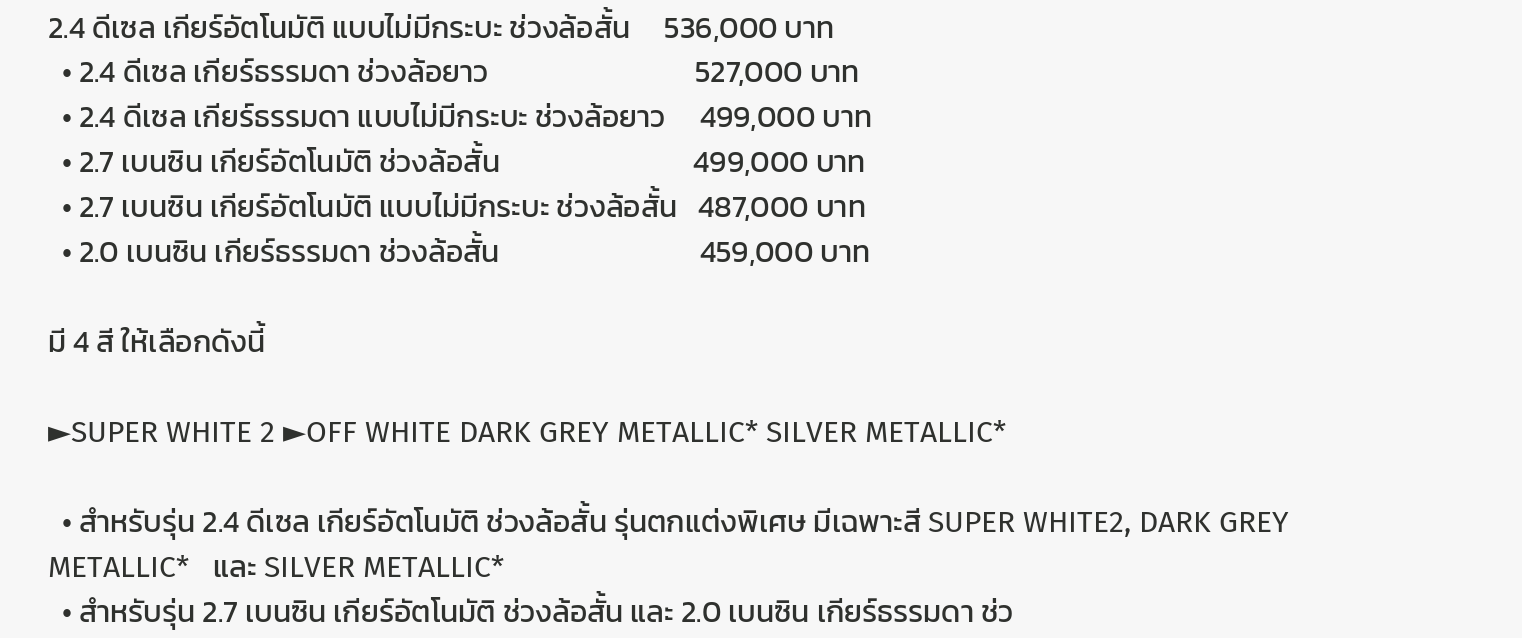2.4 ดีเซล เกียร์อัตโนมัติ แบบไม่มีกระบะ ช่วงล้อสั้น     536,000 บาท
  • 2.4 ดีเซล เกียร์ธรรมดา ช่วงล้อยาว                              527,000 บาท
  • 2.4 ดีเซล เกียร์ธรรมดา แบบไม่มีกระบะ ช่วงล้อยาว     499,000 บาท
  • 2.7 เบนซิน เกียร์อัตโนมัติ ช่วงล้อสั้น                            499,000 บาท
  • 2.7 เบนซิน เกียร์อัตโนมัติ แบบไม่มีกระบะ ช่วงล้อสั้น   487,000 บาท
  • 2.0 เบนซิน เกียร์ธรรมดา ช่วงล้อสั้น                             459,000 บาท

มี 4 สี ให้เลือกดังนี้

►SUPER WHITE 2 ►OFF WHITE DARK GREY METALLIC* SILVER METALLIC*

  • สำหรับรุ่น 2.4 ดีเซล เกียร์อัตโนมัติ ช่วงล้อสั้น รุ่นตกแต่งพิเศษ มีเฉพาะสี SUPER WHITE2, DARK GREY METALLIC*   และ SILVER METALLIC*
  • สำหรับรุ่น 2.7 เบนซิน เกียร์อัตโนมัติ ช่วงล้อสั้น และ 2.0 เบนซิน เกียร์ธรรมดา ช่ว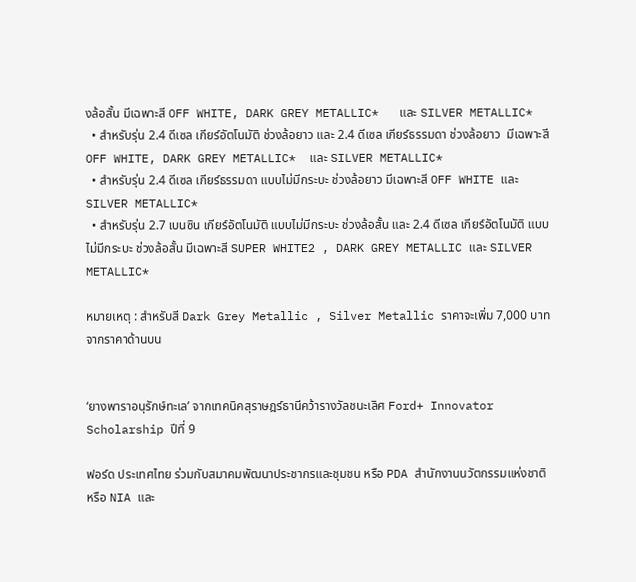งล้อสั้น มีเฉพาะสี OFF WHITE, DARK GREY METALLIC*   และ SILVER METALLIC*
  • สำหรับรุ่น 2.4 ดีเซล เกียร์อัตโนมัติ ช่วงล้อยาว และ 2.4 ดีเซล เกียร์ธรรมดา ช่วงล้อยาว  มีเฉพาะสี OFF WHITE, DARK GREY METALLIC*  และ SILVER METALLIC*
  • สำหรับรุ่น 2.4 ดีเซล เกียร์ธรรมดา แบบไม่มีกระบะ ช่วงล้อยาว มีเฉพาะสี OFF WHITE และ SILVER METALLIC*
  • สำหรับรุ่น 2.7 เบนซิน เกียร์อัตโนมัติ แบบไม่มีกระบะ ช่วงล้อสั้น และ 2.4 ดีเซล เกียร์อัตโนมัติ แบบไม่มีกระบะ ช่วงล้อสั้น มีเฉพาะสี SUPER WHITE2 , DARK GREY METALLIC และ SILVER METALLIC*

หมายเหตุ : สำหรับสี Dark Grey Metallic , Silver Metallic ราคาจะเพิ่ม 7,000 บาท จากราคาด้านบน


‘ยางพาราอนุรักษ์ทะเล’ จากเทคนิคสุราษฎร์ธานีคว้ารางวัลชนะเลิศ Ford+ Innovator Scholarship ปีที่ 9

ฟอร์ด ประเทศไทย ร่วมกับสมาคมพัฒนาประชากรและชุมชน หรือ PDA สำนักงานนวัตกรรมแห่งชาติ หรือ NIA และ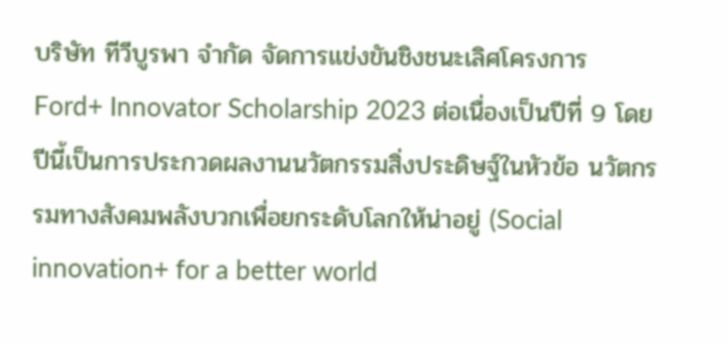บริษัท ทีวีบูรพา จำกัด จัดการแข่งขันชิงชนะเลิศโครงการ Ford+ Innovator Scholarship 2023 ต่อเนื่องเป็นปีที่ 9 โดยปีนี้เป็นการประกวดผลงานนวัตกรรมสิ่งประดิษฐ์ในหัวข้อ นวัตกรรมทางสังคมพลังบวกเพื่อยกระดับโลกให้น่าอยู่ (Social innovation+ for a better world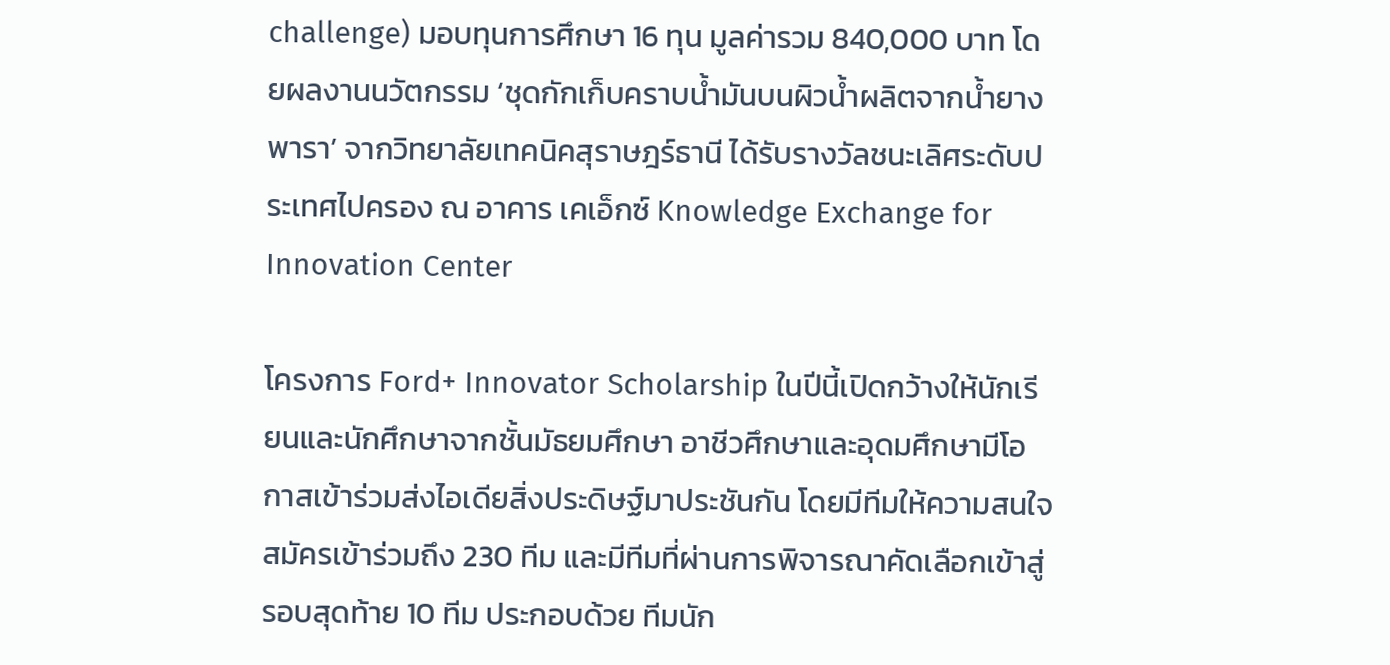challenge) มอบทุนการศึกษา 16 ทุน มูลค่ารวม 840,000 บาท โดยผลงานนวัตกรรม ‘ชุดกักเก็บคราบนํ้ามันบนผิวนํ้าผลิตจากนํ้ายางพารา’ จากวิทยาลัยเทคนิคสุราษฎร์ธานี ได้รับรางวัลชนะเลิศระดับประเทศไปครอง ณ อาคาร เคเอ็กซ์ Knowledge Exchange for Innovation Center

โครงการ Ford+ Innovator Scholarship ในปีนี้เปิดกว้างให้นักเรียนและนักศึกษาจากชั้นมัธยมศึกษา อาชีวศึกษาและอุดมศึกษามีโอกาสเข้าร่วมส่งไอเดียสิ่งประดิษฐ์มาประชันกัน โดยมีทีมให้ความสนใจสมัครเข้าร่วมถึง 230 ทีม และมีทีมที่ผ่านการพิจารณาคัดเลือกเข้าสู่รอบสุดท้าย 10 ทีม ประกอบด้วย ทีมนัก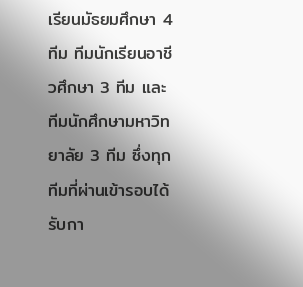เรียนมัธยมศึกษา 4 ทีม ทีมนักเรียนอาชีวศึกษา 3 ทีม และทีมนักศึกษามหาวิทยาลัย 3 ทีม ซึ่งทุกทีมที่ผ่านเข้ารอบได้รับกา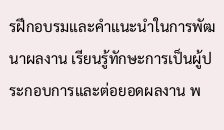รฝึกอบรมและคำแนะนำในการพัฒนาผลงาน เรียนรู้ทักษะการเป็นผู้ประกอบการและต่อยอดผลงาน พ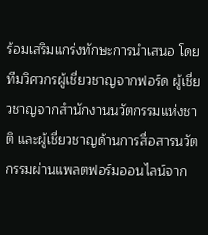ร้อมเสริมแกร่งทักษะการนำเสนอ โดยทีมวิศวกรผู้เชี่ยวชาญจากฟอร์ด ผู้เชี่ยวชาญจากสำนักงานนวัตกรรมแห่งชาติ และผู้เชี่ยวชาญด้านการสื่อสารนวัตกรรมผ่านแพลตฟอร์มออนไลน์จาก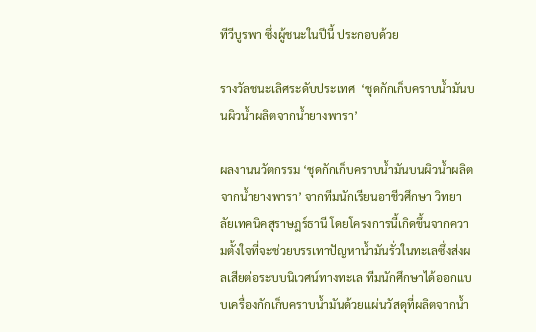ทีวีบูรพา ซึ่งผู้ชนะในปีนี้ ประกอบด้วย

รางวัลชนะเลิศระดับประเทศ  ‘ชุดกักเก็บคราบนํ้ามันบนผิวนํ้าผลิตจากนํ้ายางพารา’

ผลงานนวัตกรรม ‘ชุดกักเก็บคราบนํ้ามันบนผิวนํ้าผลิตจากนํ้ายางพารา’ จากทีมนักเรียนอาชีวศึกษา วิทยาลัยเทคนิคสุราษฎร์ธานี โดยโครงการนี้เกิดขึ้นจากความตั้งใจที่จะช่วยบรรเทาปัญหานํ้ามันรั่วในทะเลซึ่งส่งผลเสียต่อระบบนิเวศน์ทางทะเล ทีมนักศึกษาได้ออกแบบเครื่องกักเก็บคราบนํ้ามันด้วยแผ่นวัสดุที่ผลิตจากนํ้า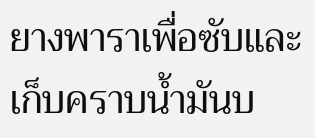ยางพาราเพื่อซับและเก็บคราบนํ้ามันบ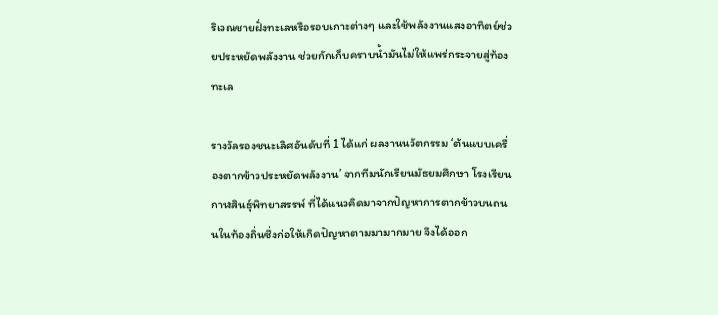ริเวณชายฝั่งทะเลหรือรอบเกาะต่างๆ และใช้พลังงานแสงอาทิตย์ช่วยประหยัดพลังงาน ช่วยกักเก็บคราบนํ้ามันไม่ให้แพร่กระจายสู่ท้องทะเล

รางวัลรองชนะเลิศอันดับที่ 1 ได้แก่ ผลงานนวัตกรรม ‘ต้นแบบเครื่องตากข้าวประหยัดพลังงาน’ จากทีมนักเรียนมัธยมศึกษา โรงเรียนกาฬสินธุ์พิทยาสรรพ์ ที่ได้แนวคิดมาจากปัญหาการตากข้าวบนถนนในท้องถิ่นซึ่งก่อให้เกิดปัญหาตามมามากมาย จึงได้ออก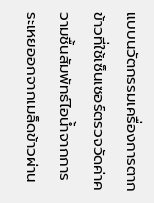แบบนวัตกรรมเครื่องการตากข้าวที่ใช้เซ็นเซอร์ตรวจวัดค่าความชื้นสัมพัทธ์ไอนํ้าจากการระเหยออกจากเมล็ดข้าวผ่าน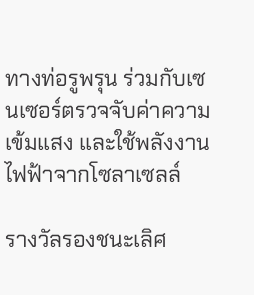ทางท่อรูพรุน ร่วมกับเซนเซอร์ตรวจจับค่าความเข้มแสง และใช้พลังงานไฟฟ้าจากโซลาเซลล์

รางวัลรองชนะเลิศ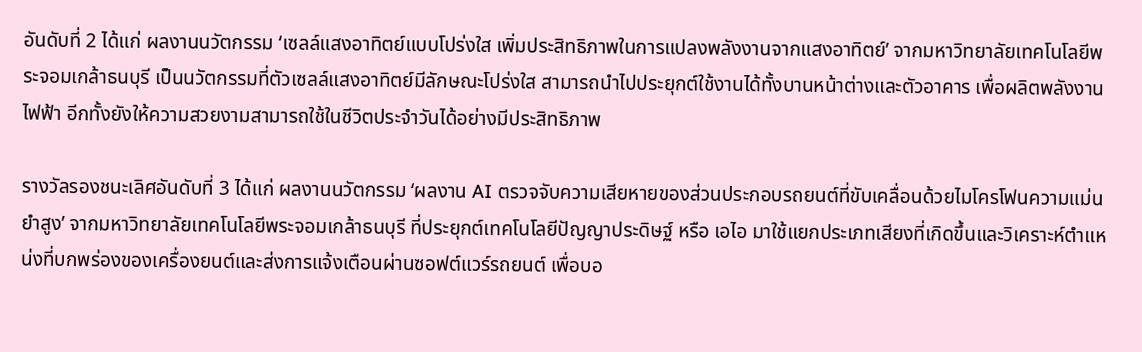อันดับที่ 2 ได้แก่ ผลงานนวัตกรรม ‘เซลล์แสงอาทิตย์แบบโปร่งใส เพิ่มประสิทธิภาพในการแปลงพลังงานจากแสงอาทิตย์’ จากมหาวิทยาลัยเทคโนโลยีพระจอมเกล้าธนบุรี เป็นนวัตกรรมที่ตัวเซลล์แสงอาทิตย์มีลักษณะโปร่งใส สามารถนำไปประยุกต์ใช้งานได้ทั้งบานหน้าต่างและตัวอาคาร เพื่อผลิตพลังงานไฟฟ้า อีกทั้งยังให้ความสวยงามสามารถใช้ในชีวิตประจำวันได้อย่างมีประสิทธิภาพ

รางวัลรองชนะเลิศอันดับที่ 3 ได้แก่ ผลงานนวัตกรรม ‘ผลงาน AI ตรวจจับความเสียหายของส่วนประกอบรถยนต์ที่ขับเคลื่อนด้วยไมโครโฟนความแม่นยำสูง’ จากมหาวิทยาลัยเทคโนโลยีพระจอมเกล้าธนบุรี ที่ประยุกต์เทคโนโลยีปัญญาประดิษฐ์ หรือ เอไอ มาใช้แยกประเภทเสียงที่เกิดขึ้นและวิเคราะห์ตำแหน่งที่บกพร่องของเครื่องยนต์และส่งการแจ้งเตือนผ่านซอฟต์แวร์รถยนต์ เพื่อบอ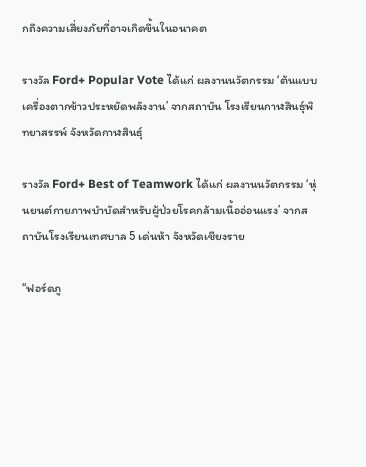กถึงความเสี่ยงภัยที่อาจเกิดขึ้นในอนาคต

รางวัล Ford+ Popular Vote ได้แก่ ผลงานนวัตกรรม ‘ต้นแบบเครื่องตากข้าวประหยัดพลังงาน’ จากสถาบัน โรงเรียนกาฬสินธุ์พิทยาสรรพ์ จังหวัดกาฬสินธุ์

รางวัล Ford+ Best of Teamwork ได้แก่ ผลงานนวัตกรรม ‘หุ่นยนต์กายภาพบำบัดสำหรับผู้ป่วยโรคกล้ามเนื้ออ่อนแรง’ จากสถาบันโรงเรียนเทศบาล 5 เด่นห้า จังหวัดเชียงราย

“ฟอร์ดภู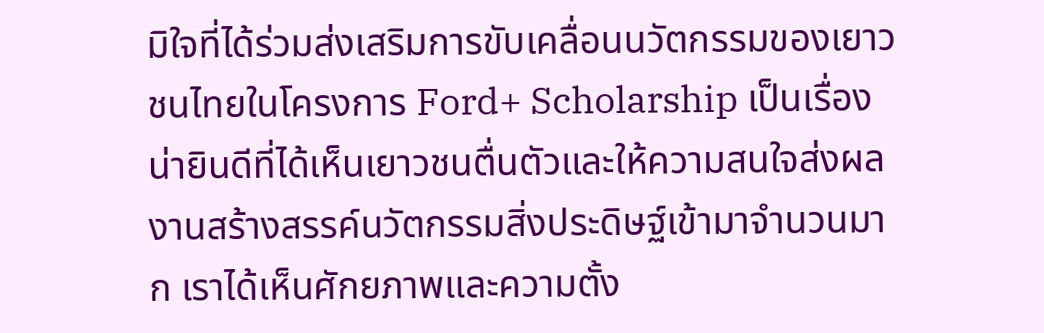มิใจที่ได้ร่วมส่งเสริมการขับเคลื่อนนวัตกรรมของเยาวชนไทยในโครงการ Ford+ Scholarship เป็นเรื่องน่ายินดีที่ได้เห็นเยาวชนตื่นตัวและให้ความสนใจส่งผลงานสร้างสรรค์นวัตกรรมสิ่งประดิษฐ์เข้ามาจำนวนมาก เราได้เห็นศักยภาพและความตั้ง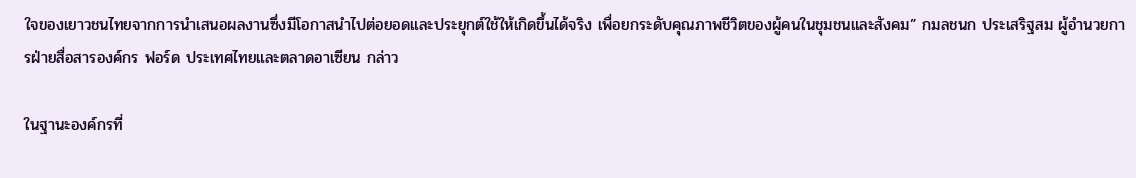ใจของเยาวชนไทยจากการนำเสนอผลงานซึ่งมีโอกาสนำไปต่อยอดและประยุกต์ใช้ให้เกิดขึ้นได้จริง เพื่อยกระดับคุณภาพชีวิตของผู้คนในชุมชนและสังคม” กมลชนก ประเสริฐสม ผู้อำนวยการฝ่ายสื่อสารองค์กร ฟอร์ด ประเทศไทยและตลาดอาเซียน กล่าว

ในฐานะองค์กรที่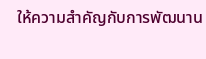ให้ความสำคัญกับการพัฒนาน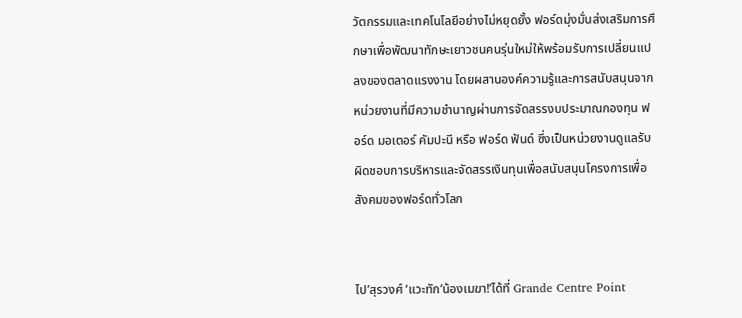วัตกรรมและเทคโนโลยีอย่างไม่หยุดยั้ง ฟอร์ดมุ่งมั่นส่งเสริมการศึกษาเพื่อพัฒนาทักษะเยาวชนคนรุ่นใหม่ให้พร้อมรับการเปลี่ยนแปลงของตลาดแรงงาน โดยผสานองค์ความรู้และการสนับสนุนจากหน่วยงานที่มีความชำนาญผ่านการจัดสรรงบประมาณกองทุน ฟอร์ด มอเตอร์ คัมปะนี หรือ ฟอร์ด ฟันด์ ซึ่งเป็นหน่วยงานดูแลรับผิดชอบการบริหารและจัดสรรเงินทุนเพื่อสนับสนุนโครงการเพื่อสังคมของฟอร์ดทั่วโลก


ไป’สุรวงศ์ ‘แวะทัก’น้องเมฆา!’ได้ที่ Grande Centre Point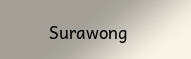Surawong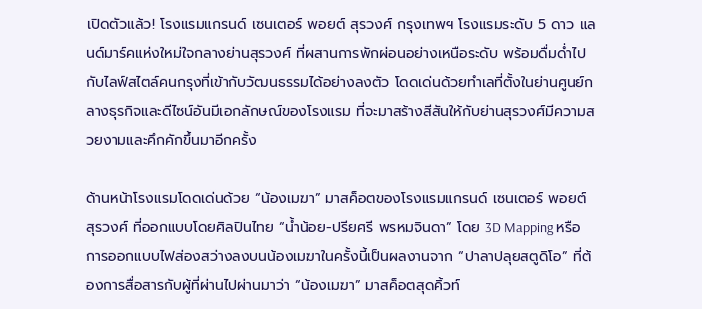เปิดตัวแล้ว! โรงแรมแกรนด์ เซนเตอร์ พอยต์ สุรวงศ์ กรุงเทพฯ โรงแรมระดับ 5 ดาว แลนด์มาร์คแห่งใหม่ใจกลางย่านสุรวงศ์ ที่ผสานการพักผ่อนอย่างเหนือระดับ พร้อมดื่มด่ำไปกับไลฟ์สไตล์คนกรุงที่เข้ากับวัฒนธรรมได้อย่างลงตัว โดดเด่นด้วยทำเลที่ตั้งในย่านศูนย์กลางธุรกิจและดีไซน์อันมีเอกลักษณ์ของโรงแรม ที่จะมาสร้างสีสันให้กับย่านสุรวงศ์มีความสวยงามและคึกคักขึ้นมาอีกครั้ง

ด้านหน้าโรงแรมโดดเด่นด้วย “น้องเมฆา” มาสค็อตของโรงแรมแกรนด์ เซนเตอร์ พอยต์ สุรวงศ์ ที่ออกแบบโดยศิลปินไทย “น้ำน้อย-ปรียศรี พรหมจินดา” โดย 3D Mapping หรือการออกแบบไฟส่องสว่างลงบนน้องเมฆาในครั้งนี้เป็นผลงานจาก “ปาลาปลุยสตูดิโอ” ที่ต้องการสื่อสารกับผู้ที่ผ่านไปผ่านมาว่า “น้องเมฆา” มาสค็อตสุดคิ้วท์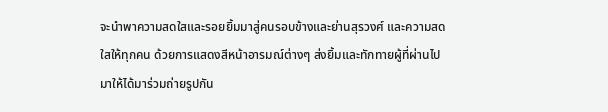จะนำพาความสดใสและรอยยิ้มมาสู่คนรอบข้างและย่านสุรวงศ์ และความสดใสให้ทุกคน ด้วยการแสดงสีหน้าอารมณ์ต่างๆ ส่งยิ้มและทักทายผู้ที่ผ่านไปมาให้ได้มาร่วมถ่ายรูปกัน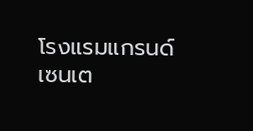โรงแรมแกรนด์ เซนเต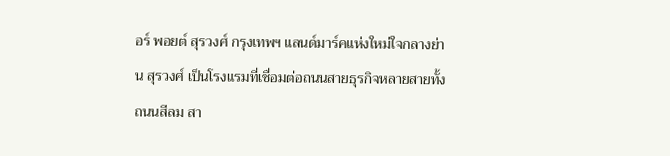อร์ พอยต์ สุรวงศ์ กรุงเทพฯ แลนด์มาร์คแห่งใหม่ใจกลางย่าน สุรวงศ์ เป็นโรงแรมที่เชื่อมต่อถนนสายธุรกิจหลายสายทั้งถนนสีลม สา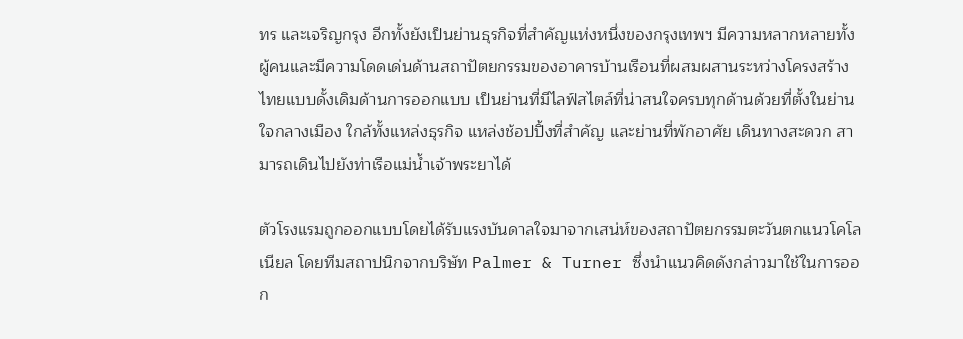ทร และเจริญกรุง อีกทั้งยังเป็นย่านธุรกิจที่สำคัญแห่งหนึ่งของกรุงเทพฯ มีความหลากหลายทั้งผู้คนและมีความโดดเด่นด้านสถาปัตยกรรมของอาคารบ้านเรือนที่ผสมผสานระหว่างโครงสร้างไทยแบบดั้งเดิมด้านการออกแบบ เป็นย่านที่มีไลฟ์สไตล์ที่น่าสนใจครบทุกด้านด้วยที่ตั้งในย่านใจกลางเมือง ใกล้ทั้งแหล่งธุรกิจ แหล่งช้อปปิ้งที่สำคัญ และย่านที่พักอาศัย เดินทางสะดวก สามารถเดินไปยังท่าเรือแม่น้ำเจ้าพระยาได้

ตัวโรงแรมถูกออกแบบโดยได้รับแรงบันดาลใจมาจากเสน่ห์ของสถาปัตยกรรมตะวันตกแนวโคโลเนียล โดยทีมสถาปนิกจากบริษัท Palmer & Turner ซึ่งนำแนวคิดดังกล่าวมาใช้ในการออก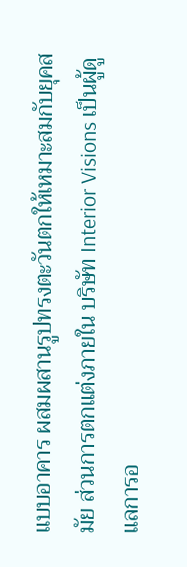แบบอาคาร ผสมผสานรูปทรงตะวันตกให้เหมาะสมกับยุคสมัย ส่วนการตกแต่งภายใน บริษัท Interior Visions เป็นผู้ดูแลการอ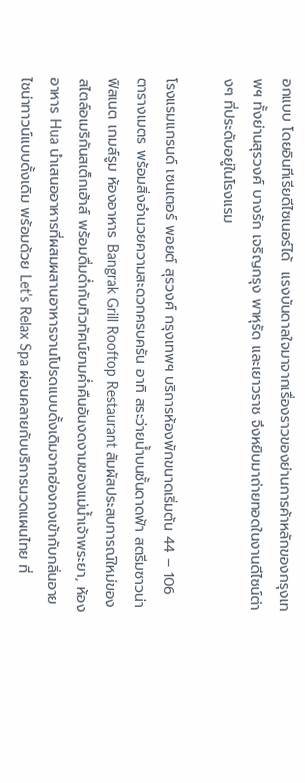อกแบบ โดยอินทีเรียดีไซเนอร์ได้  แรงบันดาลใจมาจากเรื่องราวของย่านการค้าหลักของกรุงเทพฯ ทั้งย่านสุรวงศ์ บางรัก เจริญกรุง พาหุรัด และเยาวราช จึงหยิบมาถ่ายทอดในงานดีไซน์ต่างๆ ที่ประดับอยู่ในโรงแรม

โรงแรมแกรนด์ เซนเตอร์ พอยต์ สุรวงศ์ กรุงเทพฯ บริการห้องพักขนาดเริ่มต้น 44 – 106 ตารางเมตร พร้อมสิ่งอำนวยความสะดวกครบครัน อาทิ สระว่ายน้ำบนชั้นดาดฟ้า สตรีมซาวน่า ฟิสเนต เกมส์รูม ห้องอาหาร Bangrak Grill Rooftop Restaurant สัมผัสประสบการณ์ใหม่ของสไตล์อเมริกันสเต็กเฮ้าส์ พร้อมดื่มด่ำกับทิวทัศน์ยามค่ำคืนอันงดงามของแม่น้ำเจ้าพระยา, ห้องอาหาร Hua นำเสนออาหารที่ผสมผสานอาหารจานโปรดแบบดั้งเดิมจากฮ่องกงเข้ากับกลิ่นอายไชน่าทาวน์แบบดั้งเดิม พร้อมด้วย Let’s Relax Spa ผ่อนคลายกับบริการนวดแผนไทย ที่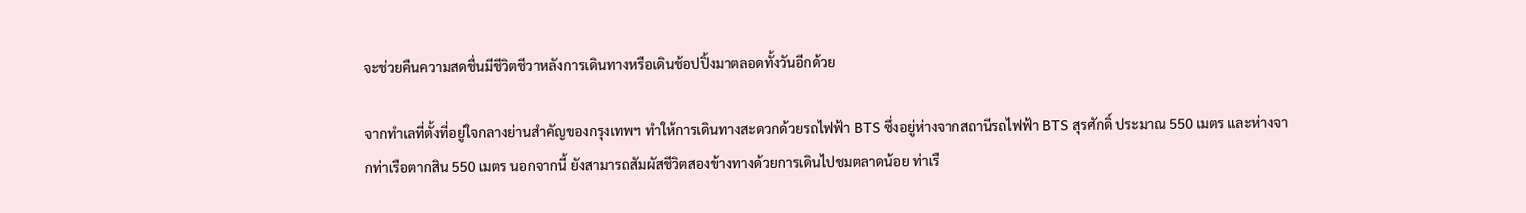จะช่วยคืนความสดชื่นมีชีวิตชีวาหลังการเดินทางหรือเดินช้อปปิ้งมาตลอดทั้งวันอีกด้วย

จากทำเลที่ตั้งที่อยู่ใจกลางย่านสำคัญของกรุงเทพฯ ทำให้การเดินทางสะดวกด้วยรถไฟฟ้า BTS ซึ่งอยู่ห่างจากสถานีรถไฟฟ้า BTS สุรศักดิ์ ประมาณ 550 เมตร และห่างจากท่าเรือตากสิน 550 เมตร นอกจากนี้ ยังสามารถสัมผัสชีวิตสองข้างทางด้วยการเดินไปชมตลาดน้อย ท่าเรื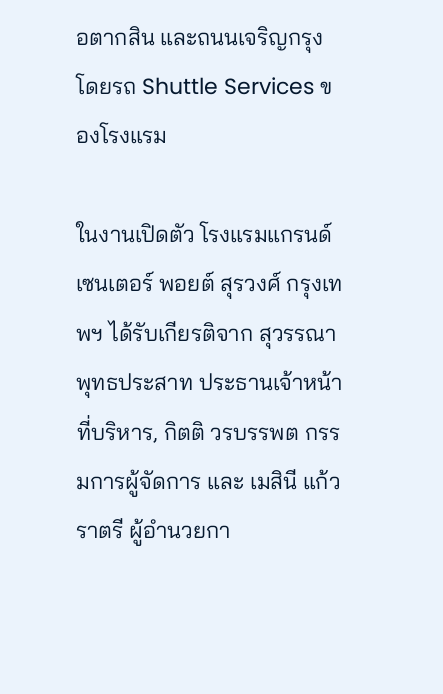อตากสิน และถนนเจริญกรุง โดยรถ Shuttle Services ของโรงแรม

ในงานเปิดตัว โรงแรมแกรนด์ เซนเตอร์ พอยต์ สุรวงศ์ กรุงเทพฯ ได้รับเกียรติจาก สุวรรณา พุทธประสาท ประธานเจ้าหน้าที่บริหาร, กิตติ วรบรรพต กรรมการผู้จัดการ และ เมสินี แก้วราตรี ผู้อำนวยกา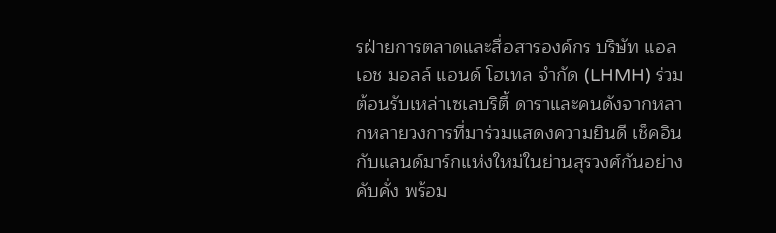รฝ่ายการตลาดและสื่อสารองค์กร บริษัท แอล เอช มอลล์ แอนด์ โฮเทล จำกัด (LHMH) ร่วมต้อนรับเหล่าเซเลบริตี้ ดาราและคนดังจากหลากหลายวงการที่มาร่วมแสดงความยินดี เช็คอินกับแลนด์มาร์กแห่งใหม่ในย่านสุรวงศ์กันอย่างคับคั่ง พร้อม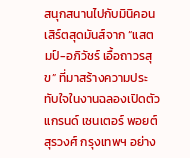สนุกสนานไปกับมินิคอนเสิร์ตสุดมันส์จาก “แสตมป์-อภิวัชร์ เอื้อถาวรสุข” ที่มาสร้างความประทับใจในงานฉลองเปิดตัว แกรนด์ เซนเตอร์ พอยต์ สุรวงศ์ กรุงเทพฯ อย่าง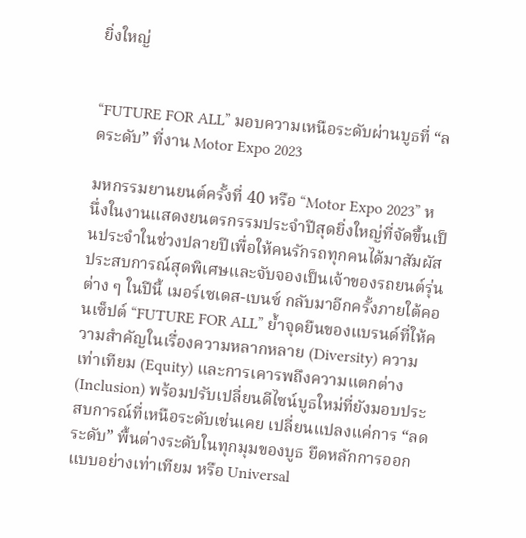ยิ่งใหญ่


“FUTURE FOR ALL” มอบความเหนือระดับผ่านบูธที่ “ลดระดับ” ที่งาน Motor Expo 2023

มหกรรมยานยนต์ครั้งที่ 40 หรือ “Motor Expo 2023” หนึ่งในงานแสดงยนตรกรรมประจำปีสุดยิ่งใหญ่ที่จัดขึ้นเป็นประจำในช่วงปลายปีเพื่อให้คนรักรถทุกคนได้มาสัมผัสประสบการณ์สุดพิเศษและจับจองเป็นเจ้าของรถยนต์รุ่นต่าง ๆ ในปีนี้ เมอร์เซเดส-เบนซ์ กลับมาอีกครั้งภายใต้คอนเซ็ปต์ “FUTURE FOR ALL” ย้ำจุดยืนของแบรนด์ที่ให้ความสำคัญในเรื่องความหลากหลาย (Diversity) ความเท่าเทียม (Equity) และการเคารพถึงความแตกต่าง (Inclusion) พร้อมปรับเปลี่ยนดีไซน์บูธใหม่ที่ยังมอบประสบการณ์ที่เหนือระดับเช่นเคย เปลี่ยนแปลงแค่การ “ลดระดับ” พื้นต่างระดับในทุกมุมของบูธ ยึดหลักการออกแบบอย่างเท่าเทียม หรือ Universal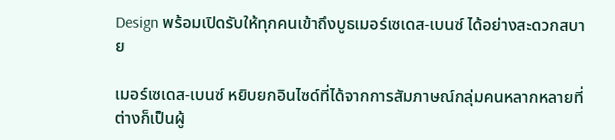Design พร้อมเปิดรับให้ทุกคนเข้าถึงบูธเมอร์เซเดส-เบนซ์ ได้อย่างสะดวกสบาย

เมอร์เซเดส-เบนซ์ หยิบยกอินไซด์ที่ได้จากการสัมภาษณ์กลุ่มคนหลากหลายที่ต่างก็เป็นผู้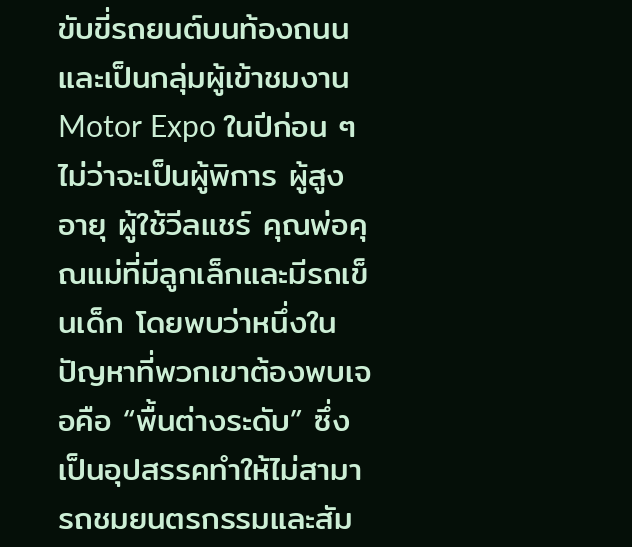ขับขี่รถยนต์บนท้องถนน และเป็นกลุ่มผู้เข้าชมงาน Motor Expo ในปีก่อน ๆ ไม่ว่าจะเป็นผู้พิการ ผู้สูงอายุ ผู้ใช้วีลแชร์ คุณพ่อคุณแม่ที่มีลูกเล็กและมีรถเข็นเด็ก โดยพบว่าหนึ่งในปัญหาที่พวกเขาต้องพบเจอคือ “พื้นต่างระดับ” ซึ่งเป็นอุปสรรคทำให้ไม่สามารถชมยนตรกรรมและสัม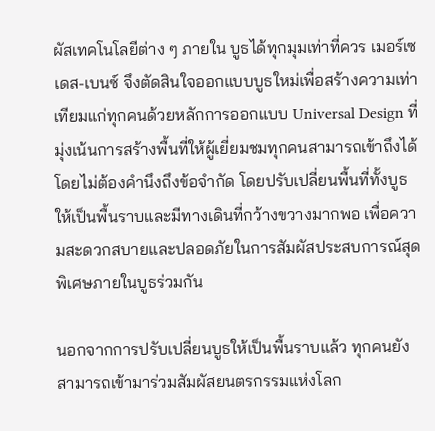ผัสเทคโนโลยีต่าง ๆ ภายใน บูธได้ทุกมุมเท่าที่ควร เมอร์เซเดส-เบนซ์ จึงตัดสินใจออกแบบบูธใหม่เพื่อสร้างความเท่าเทียมแก่ทุกคนด้วยหลักการออกแบบ Universal Design ที่มุ่งเน้นการสร้างพื้นที่ให้ผู้เยี่ยมชมทุกคนสามารถเข้าถึงได้โดยไม่ต้องคำนึงถึงข้อจำกัด โดยปรับเปลี่ยนพื้นที่ทั้งบูธให้เป็นพื้นราบและมีทางเดินที่กว้างขวางมากพอ เพื่อความสะดวกสบายและปลอดภัยในการสัมผัสประสบการณ์สุดพิเศษภายในบูธร่วมกัน

นอกจากการปรับเปลี่ยนบูธให้เป็นพื้นราบแล้ว ทุกคนยังสามารถเข้ามาร่วมสัมผัสยนตรกรรมแห่งโลก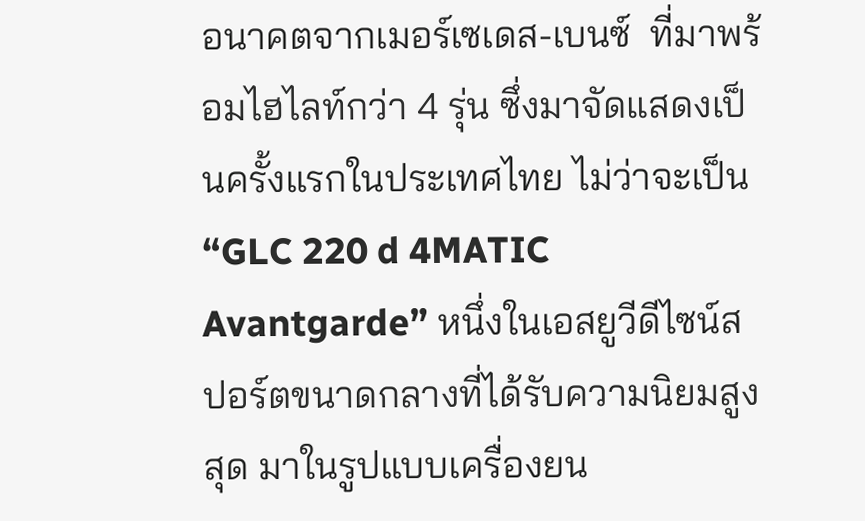อนาคตจากเมอร์เซเดส-เบนซ์  ที่มาพร้อมไฮไลท์กว่า 4 รุ่น ซึ่งมาจัดแสดงเป็นครั้งแรกในประเทศไทย ไม่ว่าจะเป็น “GLC 220 d 4MATIC Avantgarde” หนึ่งในเอสยูวีดีไซน์สปอร์ตขนาดกลางที่ได้รับความนิยมสูงสุด มาในรูปแบบเครื่องยน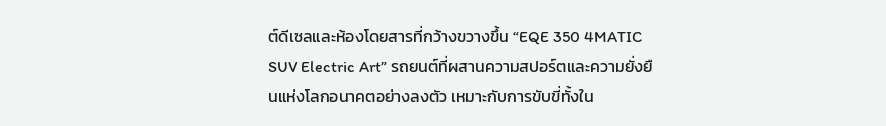ต์ดีเซลและห้องโดยสารที่กว้างขวางขึ้น “EQE 350 4MATIC SUV Electric Art” รถยนต์ที่ผสานความสปอร์ตและความยั่งยืนแห่งโลกอนาคตอย่างลงตัว เหมาะกับการขับขี่ทั้งใน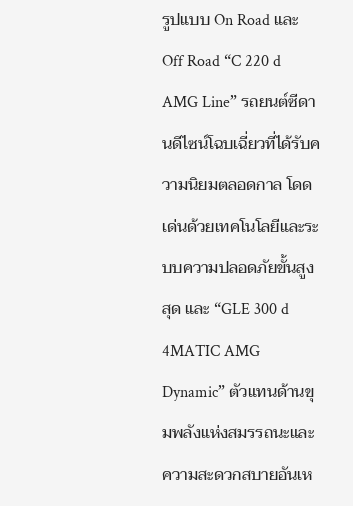รูปแบบ On Road และ Off Road “C 220 d AMG Line” รถยนต์ซีดานดีไซน์โฉบเฉี่ยวที่ได้รับความนิยมตลอดกาล โดดเด่นด้วยเทคโนโลยีและระบบความปลอดภัยขั้นสูงสุด และ “GLE 300 d 4MATIC AMG Dynamic” ตัวแทนด้านขุมพลังแห่งสมรรถนะและความสะดวกสบายอันเห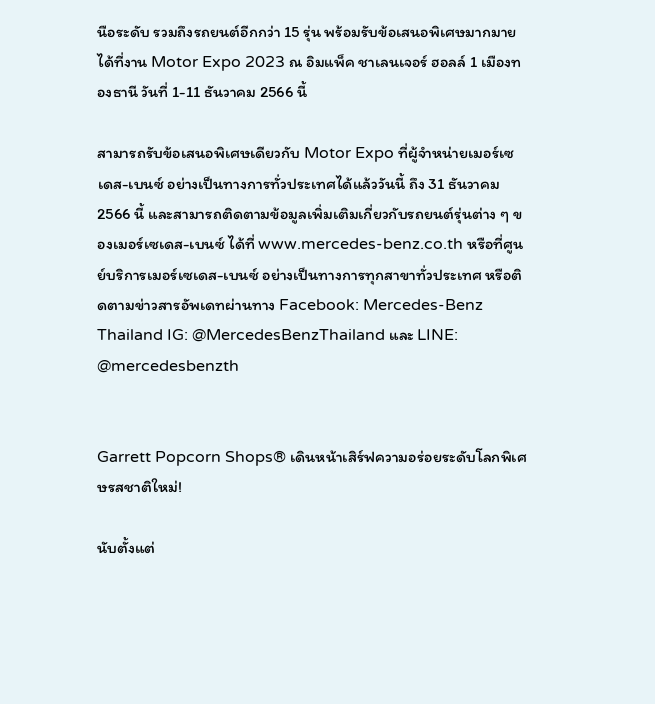นือระดับ รวมถึงรถยนต์อีกกว่า 15 รุ่น พร้อมรับข้อเสนอพิเศษมากมายได้ที่งาน Motor Expo 2023 ณ อิมแพ็ค ชาเลนเจอร์ ฮอลล์ 1 เมืองทองธานี วันที่ 1-11 ธันวาคม 2566 นี้

สามารถรับข้อเสนอพิเศษเดียวกับ Motor Expo ที่ผู้จำหน่ายเมอร์เซเดส-เบนซ์ อย่างเป็นทางการทั่วประเทศได้แล้ววันนี้ ถึง 31 ธันวาคม 2566 นี้ และสามารถติดตามข้อมูลเพิ่มเติมเกี่ยวกับรถยนต์รุ่นต่าง ๆ ของเมอร์เซเดส-เบนซ์ ได้ที่ www.mercedes-benz.co.th หรือที่ศูนย์บริการเมอร์เซเดส-เบนซ์ อย่างเป็นทางการทุกสาขาทั่วประเทศ หรือติดตามข่าวสารอัพเดทผ่านทาง Facebook: Mercedes-Benz Thailand IG: @MercedesBenzThailand และ LINE: @mercedesbenzth


Garrett Popcorn Shops® เดินหน้าเสิร์ฟความอร่อยระดับโลกพิเศษรสชาติใหม่!

นับตั้งแต่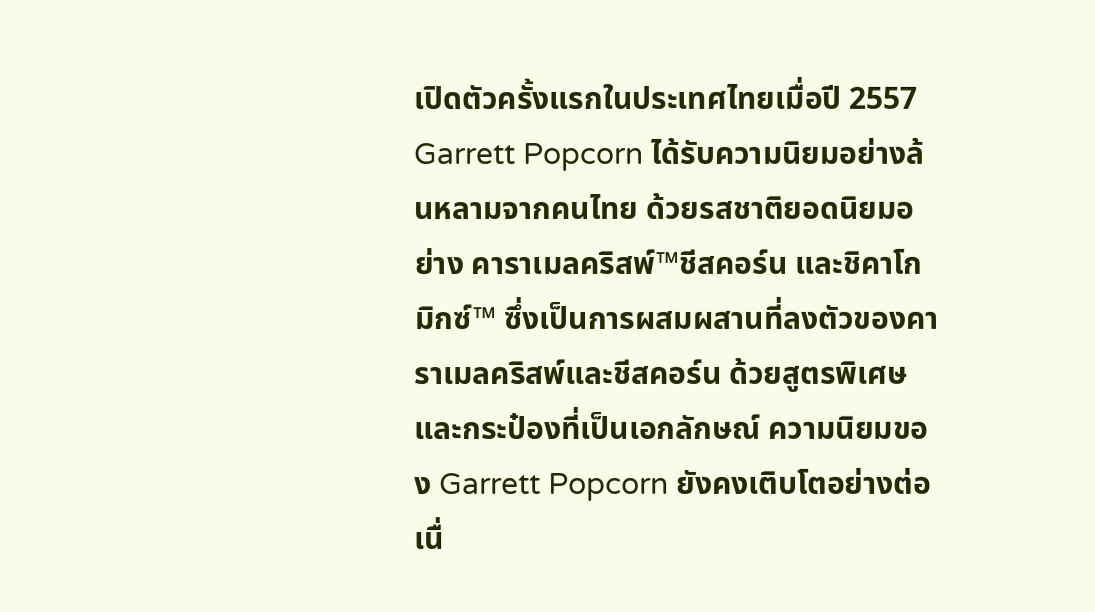เปิดตัวครั้งแรกในประเทศไทยเมื่อปี 2557 Garrett Popcorn ได้รับความนิยมอย่างล้นหลามจากคนไทย ด้วยรสชาติยอดนิยมอย่าง คาราเมลคริสพ์™ชีสคอร์น และชิคาโกมิกซ์™ ซึ่งเป็นการผสมผสานที่ลงตัวของคาราเมลคริสพ์และชีสคอร์น ด้วยสูตรพิเศษและกระป๋องที่เป็นเอกลักษณ์ ความนิยมของ Garrett Popcorn ยังคงเติบโตอย่างต่อเนื่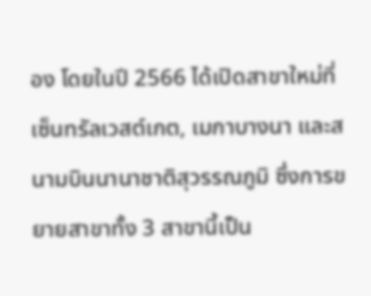อง โดยในปี 2566 ได้เปิดสาขาใหม่ที่เซ็นทรัลเวสต์เกต, เมกาบางนา และสนามบินนานาชาติสุวรรณภูมิ ซึ่งการขยายสาขาทั้ง 3 สาขานี้เป็น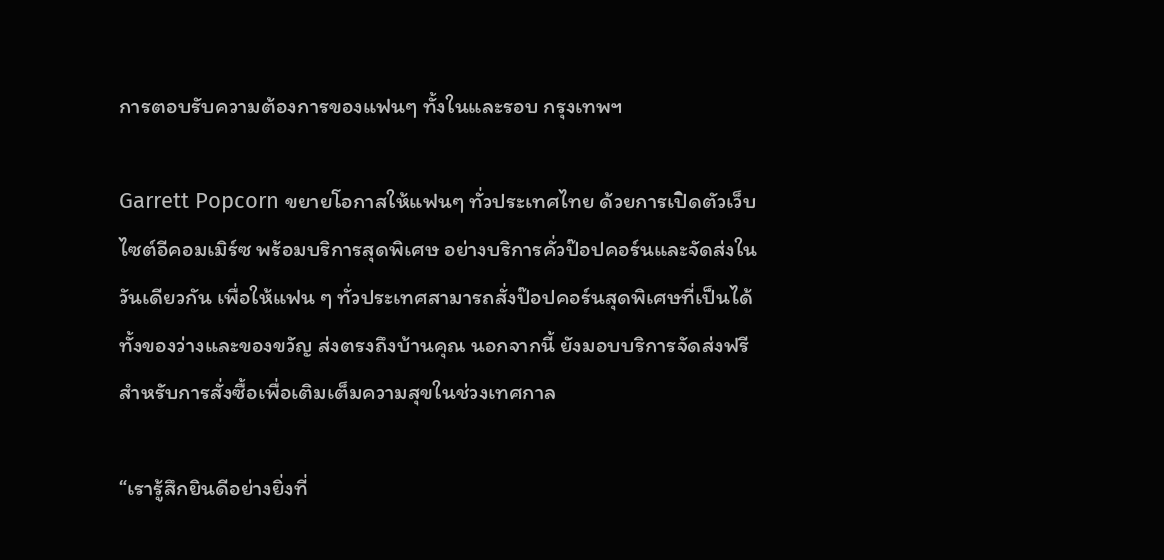การตอบรับความต้องการของแฟนๆ ทั้งในและรอบ กรุงเทพฯ

Garrett Popcorn ขยายโอกาสให้แฟนๆ ทั่วประเทศไทย ด้วยการเปิดตัวเว็บไซต์อีคอมเมิร์ซ พร้อมบริการสุดพิเศษ อย่างบริการคั่วป๊อปคอร์นและจัดส่งในวันเดียวกัน เพื่อให้แฟน ๆ ทั่วประเทศสามารถสั่งป๊อปคอร์นสุดพิเศษที่เป็นได้ทั้งของว่างและของขวัญ ส่งตรงถึงบ้านคุณ นอกจากนี้ ยังมอบบริการจัดส่งฟรีสำหรับการสั่งซื้อเพื่อเติมเต็มความสุขในช่วงเทศกาล

“เรารู้สึกยินดีอย่างยิ่งที่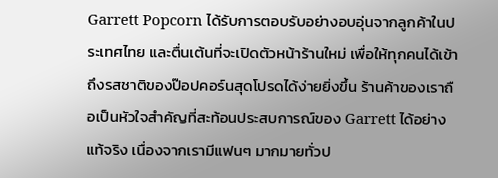Garrett Popcorn ได้รับการตอบรับอย่างอบอุ่นจากลูกค้าในประเทศไทย และตื่นเต้นที่จะเปิดตัวหน้าร้านใหม่ เพื่อให้ทุกคนได้เข้าถึงรสชาติของป๊อปคอร์นสุดโปรดได้ง่ายยิ่งขึ้น ร้านค้าของเราถือเป็นหัวใจสําคัญที่สะท้อนประสบการณ์ของ Garrett ได้อย่างแท้จริง เนื่องจากเรามีแฟนๆ มากมายทั่วป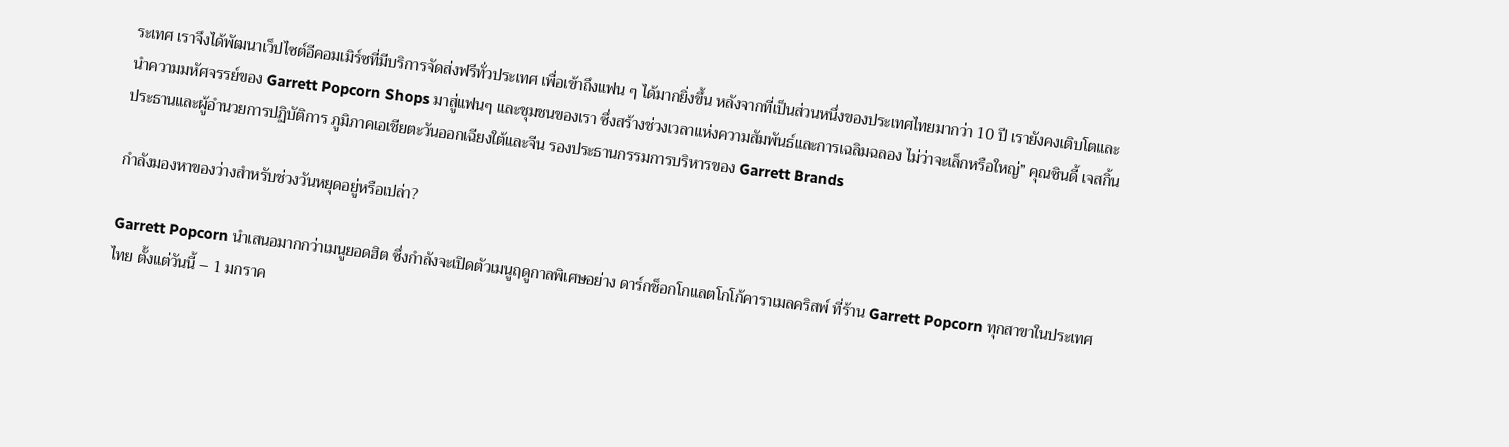ระเทศ เราจึงได้พัฒนาเว็ปไซต์อีคอมเมิร์ซที่มีบริการจัดส่งฟรีทั่วประเทศ เพื่อเข้าถึงแฟน ๆ ได้มากยิ่งขึ้น หลังจากที่เป็นส่วนหนึ่งของประเทศไทยมากว่า 10 ปี เรายังคงเติบโตและนําความมหัศจรรย์ของ Garrett Popcorn Shops มาสู่แฟนๆ และชุมชนของเรา ซึ่งสร้างช่วงเวลาแห่งความสัมพันธ์และการเฉลิมฉลอง ไม่ว่าจะเล็กหรือใหญ่” คุณซินดี้ เจสกิ้น ประธานและผู้อำนวยการปฏิบัติการ ภูมิภาคเอเชียตะวันออกเฉียงใต้และจีน รองประธานกรรมการบริหารของ Garrett Brands

กำลังมองหาของว่างสำหรับช่วงวันหยุดอยู่หรือเปล่า?

Garrett Popcorn นำเสนอมากกว่าเมนูยอดฮิต ซึ่งกำลังจะเปิดตัวเมนูฤดูกาลพิเศษอย่าง ดาร์กช็อกโกแลตโกโก้คาราเมลคริสพ์ ที่ร้าน Garrett Popcorn ทุกสาขาในประเทศไทย ตั้งแต่วันนี้ – 1 มกราค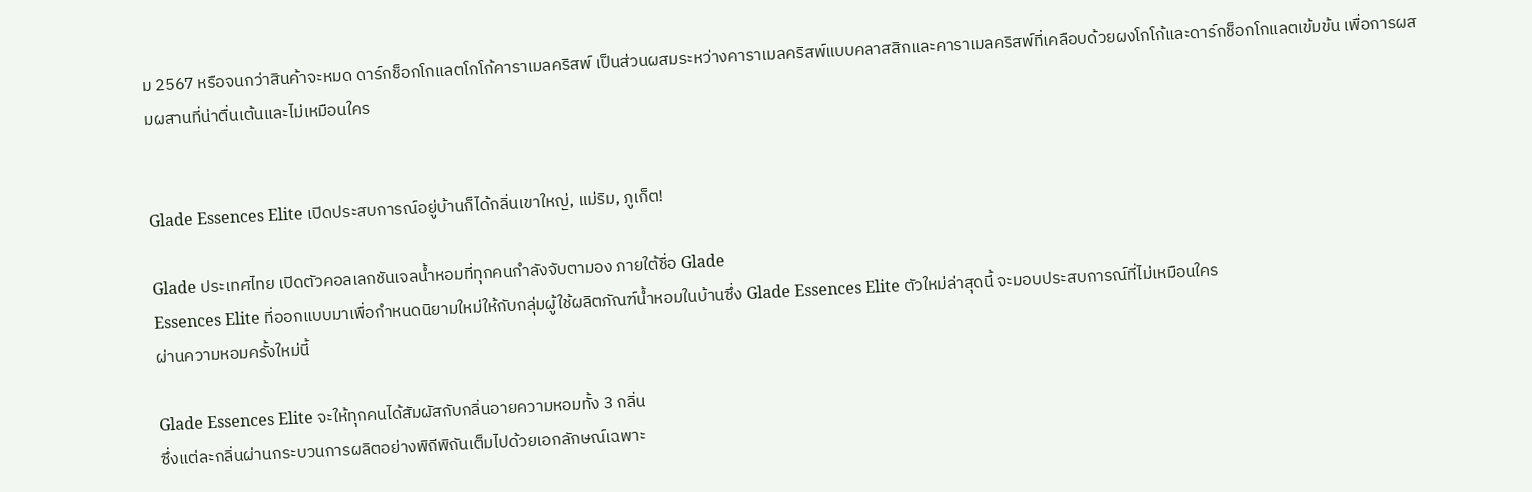ม 2567 หรือจนกว่าสินค้าจะหมด ดาร์กช็อกโกแลตโกโก้คาราเมลคริสพ์ เป็นส่วนผสมระหว่างคาราเมลคริสพ์แบบคลาสสิกและคาราเมลคริสพ์ที่เคลือบด้วยผงโกโก้และดาร์กช็อกโกแลตเข้มข้น เพื่อการผสมผสานที่น่าตื่นเต้นและไม่เหมือนใคร


Glade Essences Elite เปิดประสบการณ์อยู่บ้านก็ได้กลิ่นเขาใหญ่, แม่ริม, ภูเก็ต!

Glade ประเทศไทย เปิดตัวคอลเลกชันเจลน้ำหอมที่ทุกคนกำลังจับตามอง ภายใต้ชื่อ Glade
Essences Elite ที่ออกแบบมาเพื่อกำหนดนิยามใหม่ให้กับกลุ่มผู้ใช้ผลิตภัณฑ์น้ำหอมในบ้านซึ่ง Glade Essences Elite ตัวใหม่ล่าสุดนี้ จะมอบประสบการณ์ที่ไม่เหมือนใคร
ผ่านความหอมครั้งใหม่นี้

Glade Essences Elite จะให้ทุกคนได้สัมผัสกับกลิ่นอายความหอมทั้ง 3 กลิ่น
ซึ่งแต่ละกลิ่นผ่านกระบวนการผลิตอย่างพิถีพิถันเต็มไปด้วยเอกลักษณ์เฉพาะ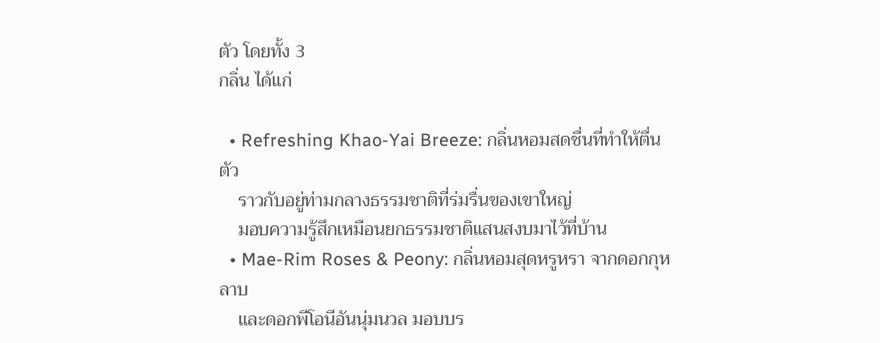ตัว โดยทั้ง 3
กลิ่น ได้แก่

  • Refreshing Khao-Yai Breeze: กลิ่นหอมสดชื่นที่ทำให้ตื่นตัว
    ราวกับอยู่ท่ามกลางธรรมชาติที่ร่มรื่นของเขาใหญ่
    มอบความรู้สึกเหมือนยกธรรมชาติแสนสงบมาไว้ที่บ้าน
  • Mae-Rim Roses & Peony: กลิ่นหอมสุดหรูหรา จากดอกกุหลาบ
    และดอกพีโอนีอันนุ่มนวล มอบบร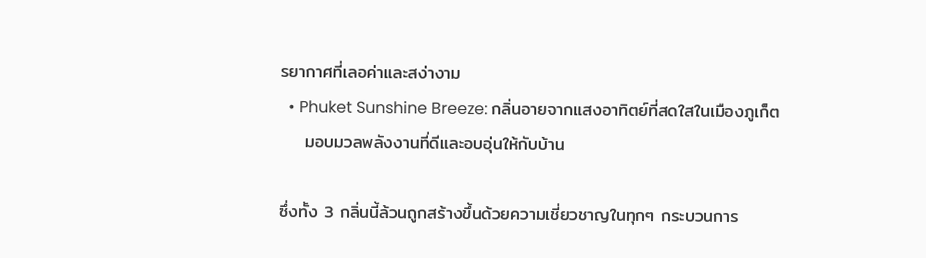รยากาศที่เลอค่าและสง่างาม
  • Phuket Sunshine Breeze: กลิ่นอายจากแสงอาทิตย์ที่สดใสในเมืองภูเก็ต
    มอบมวลพลังงานที่ดีและอบอุ่นให้กับบ้าน

ซึ่งทั้ง 3 กลิ่นนี้ล้วนถูกสร้างขึ้นด้วยความเชี่ยวชาญในทุกๆ กระบวนการ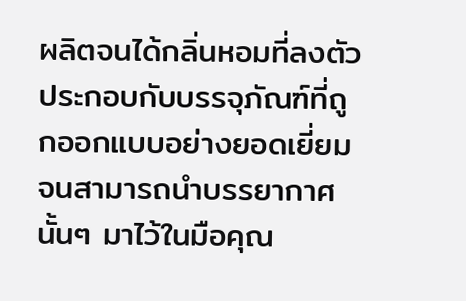ผลิตจนได้กลิ่นหอมที่ลงตัว ประกอบกับบรรจุภัณฑ์ที่ถูกออกแบบอย่างยอดเยี่ยมจนสามารถนำบรรยากาศนั้นๆ มาไว้ในมือคุณ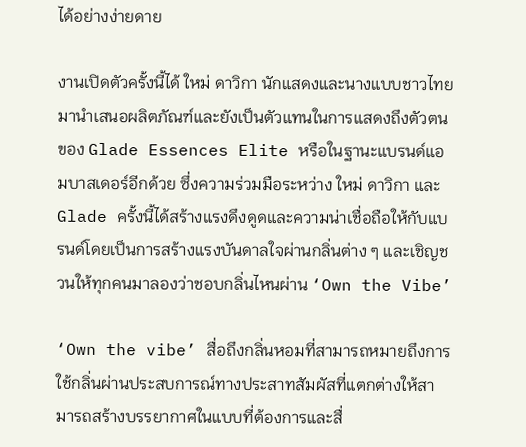ได้อย่างง่ายดาย

งานเปิดตัวครั้งนี้ได้ ใหม่ ดาวิกา นักแสดงและนางแบบชาวไทย มานำเสนอผลิตภัณฑ์และยังเป็นตัวแทนในการแสดงถึงตัวตนของ Glade Essences Elite หรือในฐานะแบรนด์แอมบาสเดอร์อีกด้วย ซึ่งความร่วมมือระหว่าง ใหม่ ดาวิกา และ Glade ครั้งนี้ได้สร้างแรงดึงดูดและความน่าเชื่อถือให้กับแบรนด์โดยเป็นการสร้างแรงบันดาลใจผ่านกลิ่นต่าง ๆ และเชิญชวนให้ทุกคนมาลองว่าชอบกลิ่นไหนผ่าน ‘Own the Vibe’

‘Own the vibe’ สื่อถึงกลิ่นหอมที่สามารถหมายถึงการใช้กลิ่นผ่านประสบการณ์ทางประสาทสัมผัสที่แตกต่างให้สามารถสร้างบรรยากาศในแบบที่ต้องการและสื่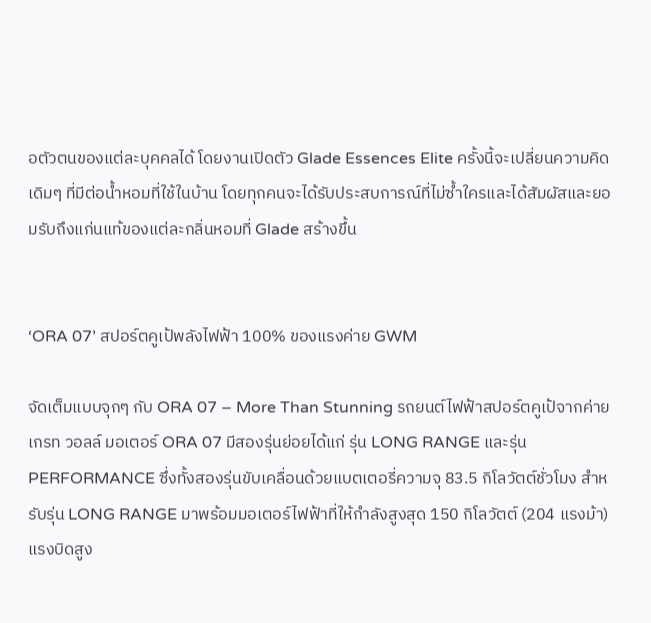อตัวตนของแต่ละบุคคลได้ โดยงานเปิดตัว Glade Essences Elite ครั้งนี้จะเปลี่ยนความคิดเดิมๆ ที่มีต่อน้ำหอมที่ใช้ในบ้าน โดยทุกคนจะได้รับประสบการณ์ที่ไม่ซ้ำใครและได้สัมผัสและยอมรับถึงแก่นแท้ของแต่ละกลิ่นหอมที่ Glade สร้างขึ้น


‘ORA 07’ สปอร์ตคูเป้พลังไฟฟ้า 100% ของแรงค่าย GWM

จัดเต็มแบบจุกๆ กับ ORA 07 – More Than Stunning รถยนต์ไฟฟ้าสปอร์ตคูเป้จากค่าย เกรท วอลล์ มอเตอร์ ORA 07 มีสองรุ่นย่อยได้แก่ รุ่น LONG RANGE และรุ่น PERFORMANCE ซึ่งทั้งสองรุ่นขับเคลื่อนด้วยแบตเตอรี่ความจุ 83.5 กิโลวัตต์ชั่วโมง สำหรับรุ่น LONG RANGE มาพร้อมมอเตอร์ไฟฟ้าที่ให้กำลังสูงสุด 150 กิโลวัตต์ (204 แรงม้า) แรงบิดสูง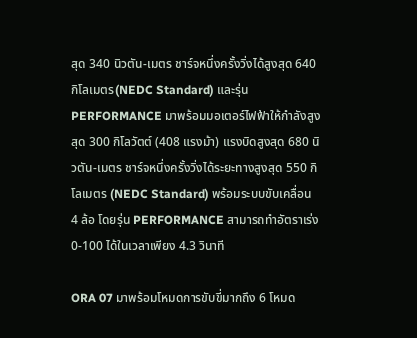สุด 340 นิวตัน-เมตร ชาร์จหนึ่งครั้งวิ่งได้สูงสุด 640 กิโลเมตร(NEDC Standard) และรุ่น PERFORMANCE มาพร้อมมอเตอร์ไฟฟ้าให้กำลังสูงสุด 300 กิโลวัตต์ (408 แรงม้า) แรงบิดสูงสุด 680 นิวตัน-เมตร ชาร์จหนึ่งครั้งวิ่งได้ระยะทางสูงสุด 550 กิโลเมตร (NEDC Standard) พร้อมระบบขับเคลื่อน 4 ล้อ โดยรุ่น PERFORMANCE สามารถทำอัตราเร่ง 0-100 ได้ในเวลาเพียง 4.3 วินาที

ORA 07 มาพร้อมโหมดการขับขี่มากถึง 6 โหมด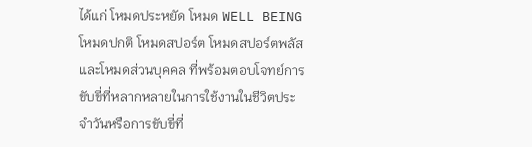ได้แก่ โหมดประหยัด โหมด WELL BEING โหมดปกติ โหมดสปอร์ต โหมดสปอร์ตพลัส และโหมดส่วนบุคคล ที่พร้อมตอบโจทย์การขับขี่ที่หลากหลายในการใช้งานในชีวิตประจำวันหรือการขับขี่ที่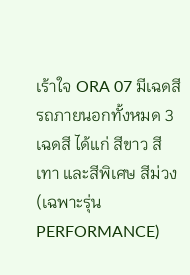เร้าใจ ORA 07 มีเฉดสีรถภายนอกทั้งหมด 3 เฉดสี ได้แก่ สีขาว สีเทา และสีพิเศษ สีม่วง (เฉพาะรุ่น PERFORMANCE)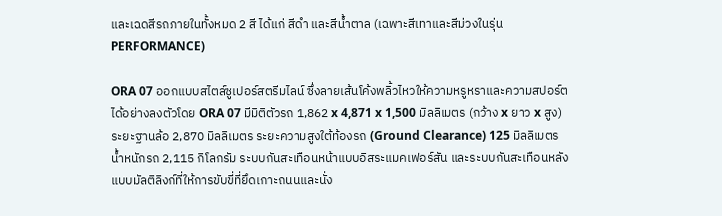และเฉดสีรถภายในทั้งหมด 2 สี ได้แก่ สีดำ และสีน้ำตาล (เฉพาะสีเทาและสีม่วงในรุ่น PERFORMANCE)

ORA 07 ออกแบบสไตล์ซูเปอร์สตรีมไลน์ ซึ่งลายเส้นโค้งพลิ้วไหวให้ความหรูหราและความสปอร์ตได้อย่างลงตัวโดย ORA 07 มีมิติตัวรถ 1,862 x 4,871 x 1,500 มิลลิเมตร (กว้าง x ยาว x สูง) ระยะฐานล้อ 2,870 มิลลิเมตร ระยะความสูงใต้ท้องรถ (Ground Clearance) 125 มิลลิเมตร น้ำหนักรถ 2,115 กิโลกรัม ระบบกันสะเทือนหน้าแบบอิสระแมคเฟอร์สัน และระบบกันสะเทือนหลังแบบมัลติลิงก์ที่ให้การขับขี่ที่ยึดเกาะถนนและนั่ง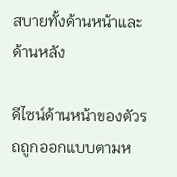สบายทั้งด้านหน้าและด้านหลัง

ดีไซน์ด้านหน้าของตัวรถถูกออกแบบตามห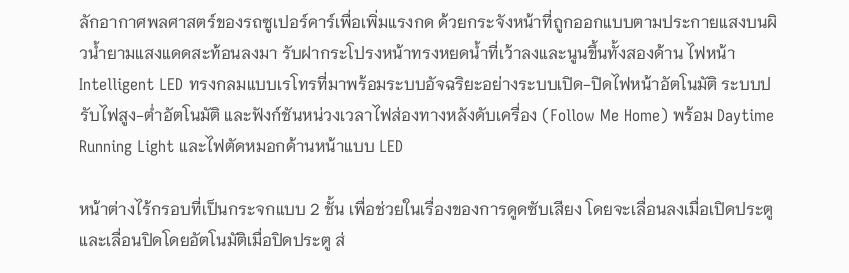ลักอากาศพลศาสตร์ของรถซูเปอร์คาร์เพื่อเพิ่มแรงกด ด้วยกระจังหน้าที่ถูกออกแบบตามประกายแสงบนผิวน้ำยามแสงแดดสะท้อนลงมา รับฝากระโปรงหน้าทรงหยดน้ำที่เว้าลงและนูนขึ้นทั้งสองด้าน ไฟหน้า Intelligent LED ทรงกลมแบบเรโทรที่มาพร้อมระบบอัจฉริยะอย่างระบบเปิด-ปิดไฟหน้าอัตโนมัติ ระบบปรับไฟสูง-ต่ำอัตโนมัติ และฟังก์ชันหน่วงเวลาไฟส่องทางหลังดับเครื่อง (Follow Me Home) พร้อม Daytime Running Light และไฟตัดหมอกด้านหน้าแบบ LED

หน้าต่างไร้กรอบที่เป็นกระจกแบบ 2 ชั้น เพื่อช่วยในเรื่องของการดูดซับเสียง โดยจะเลื่อนลงเมื่อเปิดประตู และเลื่อนปิดโดยอัตโนมัติเมื่อปิดประตู ส่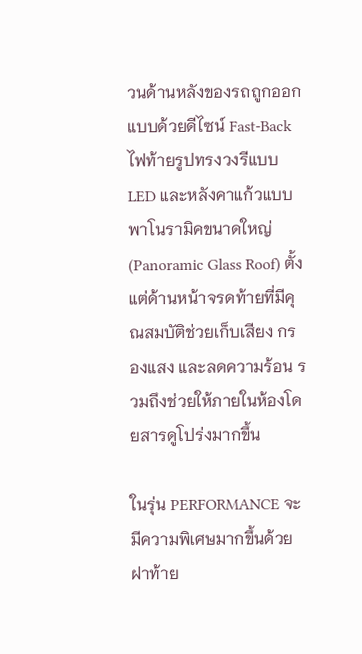วนด้านหลังของรถถูกออกแบบด้วยดีไซน์ Fast-Back ไฟท้ายรูปทรงวงรีแบบ LED และหลังคาแก้วแบบพาโนรามิคขนาดใหญ่ (Panoramic Glass Roof) ตั้งแต่ด้านหน้าจรดท้ายที่มีคุณสมบัติช่วยเก็บเสียง กรองแสง และลดความร้อน รวมถึงช่วยให้ภายในห้องโดยสารดูโปร่งมากขึ้น

ในรุ่น PERFORMANCE จะมีความพิเศษมากขึ้นด้วยฝาท้าย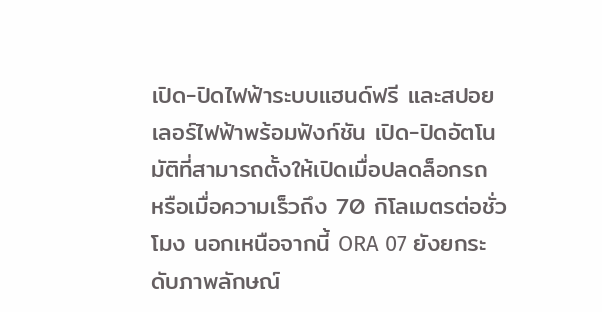เปิด-ปิดไฟฟ้าระบบแฮนด์ฟรี และสปอยเลอร์ไฟฟ้าพร้อมฟังก์ชัน เปิด-ปิดอัตโนมัติที่สามารถตั้งให้เปิดเมื่อปลดล็อกรถ หรือเมื่อความเร็วถึง 70 กิโลเมตรต่อชั่วโมง นอกเหนือจากนี้ ORA 07 ยังยกระดับภาพลักษณ์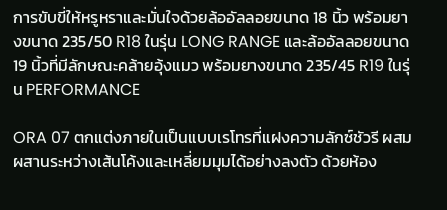การขับขี่ให้หรูหราและมั่นใจด้วยล้ออัลลอยขนาด 18 นิ้ว พร้อมยางขนาด 235/50 R18 ในรุ่น LONG RANGE และล้ออัลลอยขนาด 19 นิ้วที่มีลักษณะคล้ายอุ้งแมว พร้อมยางขนาด 235/45 R19 ในรุ่น PERFORMANCE

ORA 07 ตกแต่งภายในเป็นแบบเรโทรที่แฝงความลักซ์ชัวรี ผสมผสานระหว่างเส้นโค้งและเหลี่ยมมุมได้อย่างลงตัว ด้วยห้อง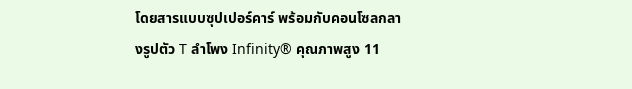โดยสารแบบซุปเปอร์คาร์ พร้อมกับคอนโซลกลางรูปตัว T ลำโพง Infinity® คุณภาพสูง 11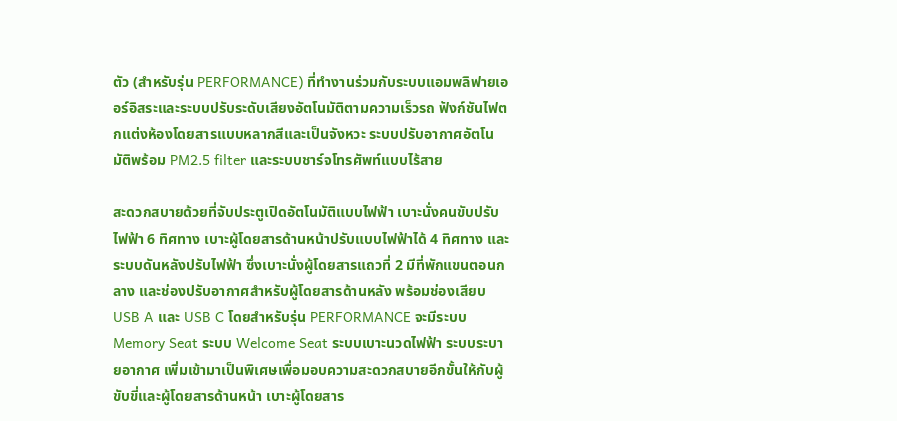ตัว (สำหรับรุ่น PERFORMANCE) ที่ทำงานร่วมกับระบบแอมพลิฟายเออร์อิสระและระบบปรับระดับเสียงอัตโนมัติตามความเร็วรถ ฟังก์ชันไฟตกแต่งห้องโดยสารแบบหลากสีและเป็นจังหวะ ระบบปรับอากาศอัตโนมัติพร้อม PM2.5 filter และระบบชาร์จโทรศัพท์แบบไร้สาย

สะดวกสบายด้วยที่จับประตูเปิดอัตโนมัติแบบไฟฟ้า เบาะนั่งคนขับปรับไฟฟ้า 6 ทิศทาง เบาะผู้โดยสารด้านหน้าปรับแบบไฟฟ้าได้ 4 ทิศทาง และระบบดันหลังปรับไฟฟ้า ซึ่งเบาะนั่งผู้โดยสารแถวที่ 2 มีที่พักแขนตอนกลาง และช่องปรับอากาศสำหรับผู้โดยสารด้านหลัง พร้อมช่องเสียบ USB A และ USB C โดยสำหรับรุ่น PERFORMANCE จะมีระบบ Memory Seat ระบบ Welcome Seat ระบบเบาะนวดไฟฟ้า ระบบระบายอากาศ เพิ่มเข้ามาเป็นพิเศษเพื่อมอบความสะดวกสบายอีกขั้นให้กับผู้ขับขี่และผู้โดยสารด้านหน้า เบาะผู้โดยสาร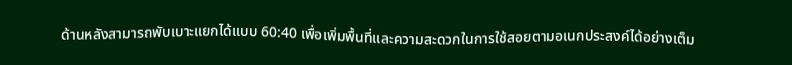ด้านหลังสามารถพับเบาะแยกได้แบบ 60:40 เพื่อเพิ่มพื้นที่และความสะดวกในการใช้สอยตามอเนกประสงค์ได้อย่างเต็ม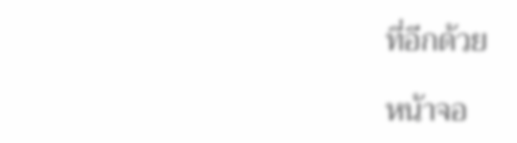ที่อีกด้วย

หน้าจอ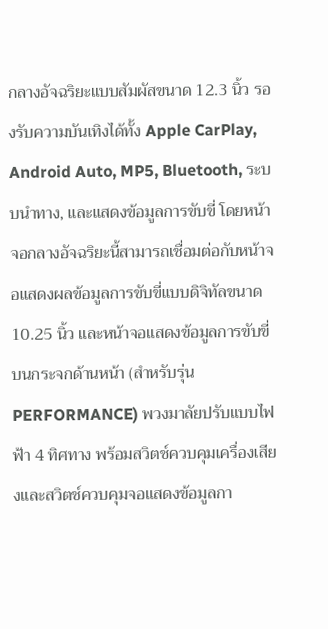กลางอัจฉริยะแบบสัมผัสขนาด 12.3 นิ้ว รองรับความบันเทิงได้ทั้ง Apple CarPlay, Android Auto, MP5, Bluetooth, ระบบนำทาง, และแสดงข้อมูลการขับขี่ โดยหน้าจอกลางอัจฉริยะนี้สามารถเชื่อมต่อกับหน้าจอแสดงผลข้อมูลการขับขี่แบบดิจิทัลขนาด 10.25 นิ้ว และหน้าจอแสดงข้อมูลการขับขี่บนกระจกด้านหน้า (สำหรับรุ่น PERFORMANCE) พวงมาลัยปรับแบบไฟฟ้า 4 ทิศทาง พร้อมสวิตช์ควบคุมเครื่องเสียงและสวิตช์ควบคุมจอแสดงข้อมูลกา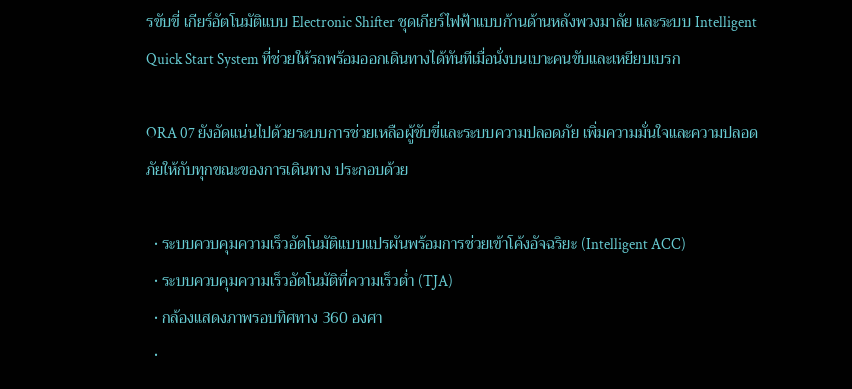รขับขี่ เกียร์อัตโนมัติแบบ Electronic Shifter ชุดเกียร์ไฟฟ้าแบบก้านด้านหลังพวงมาลัย และระบบ Intelligent Quick Start System ที่ช่วยให้รถพร้อมออกเดินทางได้ทันทีเมื่อนั่งบนเบาะคนขับและเหยียบเบรก

ORA 07 ยังอัดแน่นไปด้วยระบบการช่วยเหลือผู้ขับขี่และระบบความปลอดภัย เพิ่มความมั่นใจและความปลอดภัยให้กับทุกขณะของการเดินทาง ประกอบด้วย

  • ระบบควบคุมความเร็วอัตโนมัติแบบแปรผันพร้อมการช่วยเข้าโค้งอัจฉริยะ (Intelligent ACC)
  • ระบบควบคุมความเร็วอัตโนมัติที่ความเร็วต่ำ (TJA)
  • กล้องแสดงภาพรอบทิศทาง 360 องศา
  •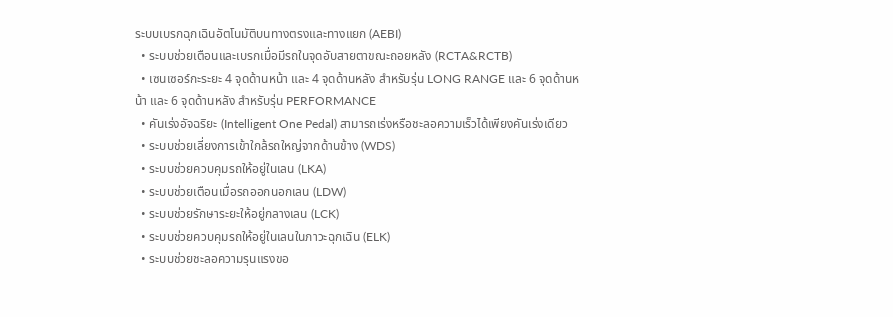ระบบเบรกฉุกเฉินอัตโนมัติบนทางตรงและทางแยก (AEBI)
  • ระบบช่วยเตือนและเบรกเมื่อมีรถในจุดอับสายตาขณะถอยหลัง (RCTA&RCTB)
  • เซนเซอร์กะระยะ 4 จุดด้านหน้า และ 4 จุดด้านหลัง สำหรับรุ่น LONG RANGE และ 6 จุดด้านหน้า และ 6 จุดด้านหลัง สำหรับรุ่น PERFORMANCE
  • คันเร่งอัจฉริยะ (Intelligent One Pedal) สามารถเร่งหรือชะลอความเร็วได้เพียงคันเร่งเดียว
  • ระบบช่วยเลี่ยงการเข้าใกล้รถใหญ่จากด้านข้าง (WDS)
  • ระบบช่วยควบคุมรถให้อยู่ในเลน (LKA)
  • ระบบช่วยเตือนเมื่อรถออกนอกเลน (LDW)
  • ระบบช่วยรักษาระยะให้อยู่กลางเลน (LCK)
  • ระบบช่วยควบคุมรถให้อยู่ในเลนในภาวะฉุกเฉิน (ELK)
  • ระบบช่วยชะลอความรุนแรงขอ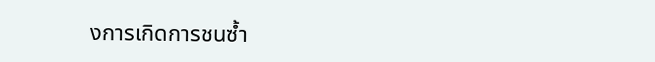งการเกิดการชนซ้ำ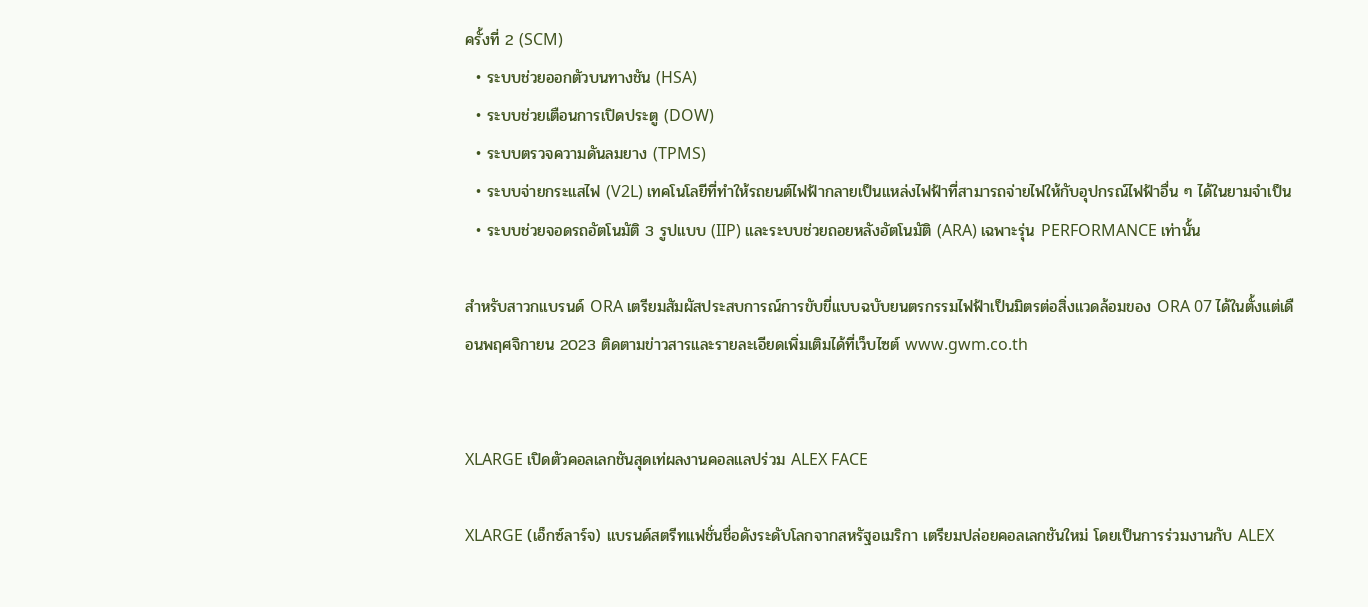ครั้งที่ 2 (SCM)
  • ระบบช่วยออกตัวบนทางชัน (HSA)
  • ระบบช่วยเตือนการเปิดประตู (DOW)
  • ระบบตรวจความดันลมยาง (TPMS)
  • ระบบจ่ายกระแสไฟ (V2L) เทคโนโลยีที่ทำให้รถยนต์ไฟฟ้ากลายเป็นแหล่งไฟฟ้าที่สามารถจ่ายไฟให้กับอุปกรณ์ไฟฟ้าอื่น ๆ ได้ในยามจำเป็น
  • ระบบช่วยจอดรถอัตโนมัติ 3 รูปแบบ (IIP) และระบบช่วยถอยหลังอัตโนมัติ (ARA) เฉพาะรุ่น PERFORMANCE เท่านั้น

สำหรับสาวกแบรนด์ ORA เตรียมสัมผัสประสบการณ์การขับขี่แบบฉบับยนตรกรรมไฟฟ้าเป็นมิตรต่อสิ่งแวดล้อมของ ORA 07 ได้ในตั้งแต่เดือนพฤศจิกายน 2023 ติดตามข่าวสารและรายละเอียดเพิ่มเติมได้ที่เว็บไซต์ www.gwm.co.th


XLARGE เปิดตัวคอลเลกชันสุดเท่ผลงานคอลแลปร่วม ALEX FACE

XLARGE (เอ็กซ์ลาร์จ) แบรนด์สตรีทแฟชั่นชื่อดังระดับโลกจากสหรัฐอเมริกา เตรียมปล่อยคอลเลกชันใหม่ โดยเป็นการร่วมงานกับ ALEX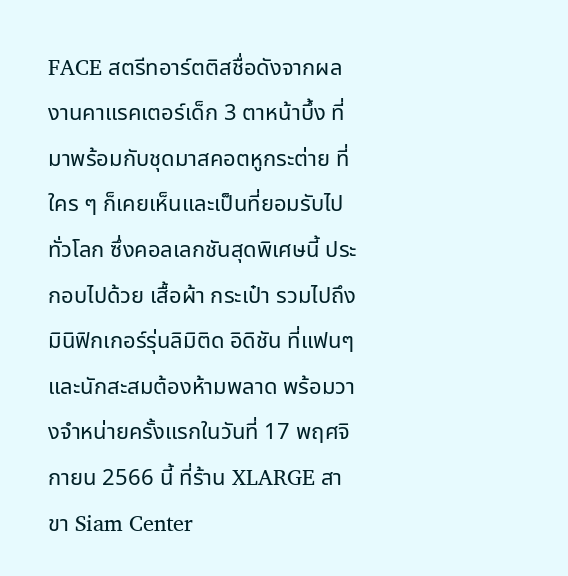FACE สตรีทอาร์ตติสชื่อดังจากผลงานคาแรคเตอร์เด็ก 3 ตาหน้าบึ้ง ที่มาพร้อมกับชุดมาสคอตหูกระต่าย ที่ใคร ๆ ก็เคยเห็นและเป็นที่ยอมรับไปทั่วโลก ซึ่งคอลเลกชันสุดพิเศษนี้ ประกอบไปด้วย เสื้อผ้า กระเป๋า รวมไปถึงมินิฟิกเกอร์รุ่นลิมิติด อิดิชัน ที่แฟนๆ และนักสะสมต้องห้ามพลาด พร้อมวางจำหน่ายครั้งแรกในวันที่ 17 พฤศจิกายน 2566 นี้ ที่ร้าน XLARGE สาขา Siam Center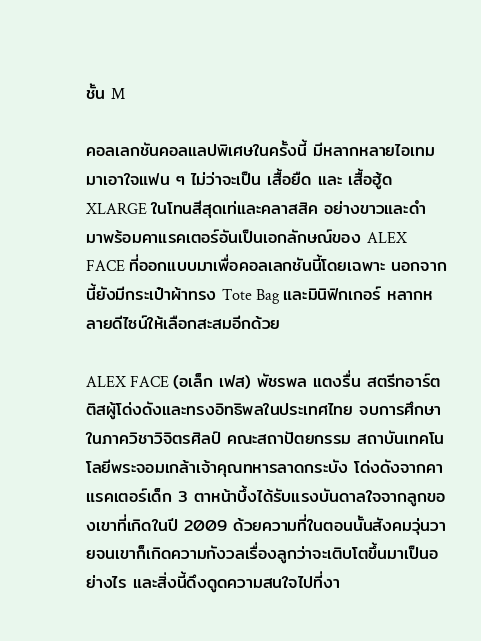ชั้น M

คอลเลกชันคอลแลปพิเศษในครั้งนี้ มีหลากหลายไอเทม มาเอาใจแฟน ๆ ไม่ว่าจะเป็น เสื้อยืด และ เสื้อฮู้ด XLARGE ในโทนสีสุดเท่และคลาสสิค อย่างขาวและดำ มาพร้อมคาแรคเตอร์อันเป็นเอกลักษณ์ของ ALEX FACE ที่ออกแบบมาเพื่อคอลเลกชันนี้โดยเฉพาะ นอกจากนี้ยังมีกระเป๋าผ้าทรง Tote Bag และมินิฟิกเกอร์ หลากหลายดีไซน์ให้เลือกสะสมอีกด้วย

ALEX FACE (อเล็ก เฟส) พัชรพล แตงรื่น สตรีทอาร์ตติสผู้โด่งดังและทรงอิทธิพลในประเทศไทย จบการศึกษาในภาควิชาวิจิตรศิลป์ คณะสถาปัตยกรรม สถาบันเทคโนโลยีพระจอมเกล้าเจ้าคุณทหารลาดกระบัง โด่งดังจากคาแรคเตอร์เด็ก 3 ตาหน้าบึ้งได้รับแรงบันดาลใจจากลูกของเขาที่เกิดในปี 2009 ด้วยความที่ในตอนนั้นสังคมวุ่นวายจนเขาก็เกิดความกังวลเรื่องลูกว่าจะเติบโตขึ้นมาเป็นอย่างไร และสิ่งนี้ดึงดูดความสนใจไปที่งา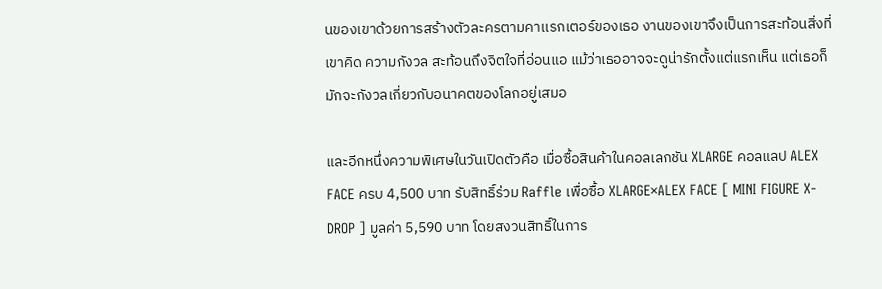นของเขาด้วยการสร้างตัวละครตามคาเเรกเตอร์ของเธอ งานของเขาจึงเป็นการสะท้อนสิ่งที่เขาคิด ความกังวล สะท้อนถึงจิตใจที่อ่อนแอ แม้ว่าเธออาจจะดูน่ารักตั้งแต่แรกเห็น แต่เธอก็มักจะกังวลเกี่ยวกับอนาคตของโลกอยู่เสมอ

และอีกหนึ่งความพิเศษในวันเปิดตัวคือ เมื่อซื้อสินค้าในคอลเลกชัน XLARGE คอลแลป ALEX FACE ครบ 4,500 บาท รับสิทธิ์ร่วม Raffle เพื่อซื้อ XLARGE×ALEX FACE [ MINI FIGURE X-DROP ] มูลค่า 5,590 บาท โดยสงวนสิทธิ์ในการ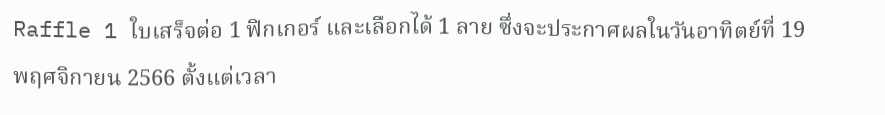Raffle 1 ใบเสร็จต่อ 1 ฟิกเกอร์ และเลือกได้ 1 ลาย ซึ่งจะประกาศผลในวันอาทิตย์ที่ 19 พฤศจิกายน 2566 ตั้งแต่เวลา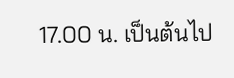17.00 น. เป็นต้นไป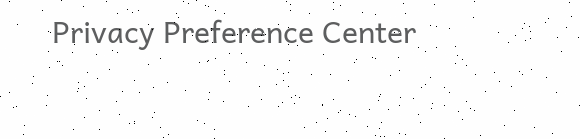Privacy Preference Center